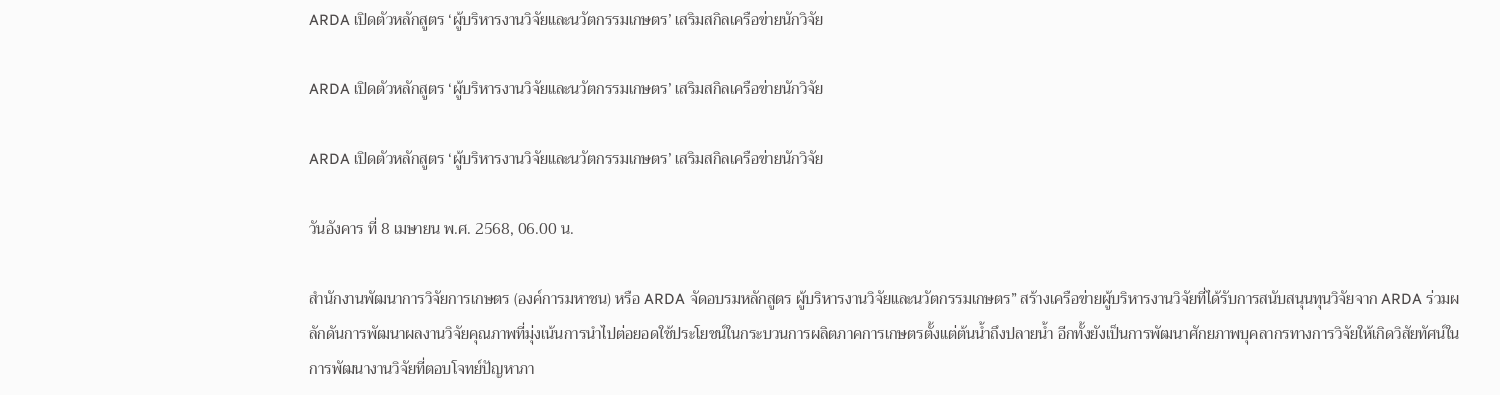ARDA เปิดตัวหลักสูตร ‘ผู้บริหารงานวิจัยและนวัตกรรมเกษตร’ เสริมสกิลเครือข่ายนักวิจัย

ARDA เปิดตัวหลักสูตร ‘ผู้บริหารงานวิจัยและนวัตกรรมเกษตร’ เสริมสกิลเครือข่ายนักวิจัย

ARDA เปิดตัวหลักสูตร ‘ผู้บริหารงานวิจัยและนวัตกรรมเกษตร’ เสริมสกิลเครือข่ายนักวิจัย

วันอังคาร ที่ 8 เมษายน พ.ศ. 2568, 06.00 น.

สำนักงานพัฒนาการวิจัยการเกษตร (องค์การมหาชน) หรือ ARDA จัดอบรมหลักสูตร ผู้บริหารงานวิจัยและนวัตกรรมเกษตร” สร้างเครือข่ายผู้บริหารงานวิจัยที่ได้รับการสนับสนุนทุนวิจัยจาก ARDA ร่วมผลักดันการพัฒนาผลงานวิจัยคุณภาพที่มุ่งเน้นการนำไปต่อยอดใช้ประโยชน์ในกระบวนการผลิตภาคการเกษตรตั้งแต่ต้นน้ำถึงปลายน้ำ อีกทั้งยังเป็นการพัฒนาศักยภาพบุคลากรทางการวิจัยให้เกิดวิสัยทัศน์ในการพัฒนางานวิจัยที่ตอบโจทย์ปัญหาภา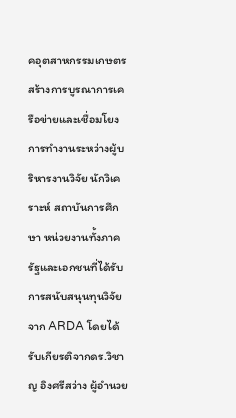คอุตสาหกรรมเกษตร สร้างการบูรณาการเครือข่ายและเชื่อมโยงการทำงานระหว่างผู้บริหารงานวิจัย นักวิเคราะห์ สถาบันการศึกษา หน่วยงานทั้งภาครัฐและเอกชนที่ได้รับการสนับสนุนทุนวิจัยจาก ARDA โดยได้รับเกียรติจากดร.วิชาญ อิงศรีสว่าง ผู้อำนวย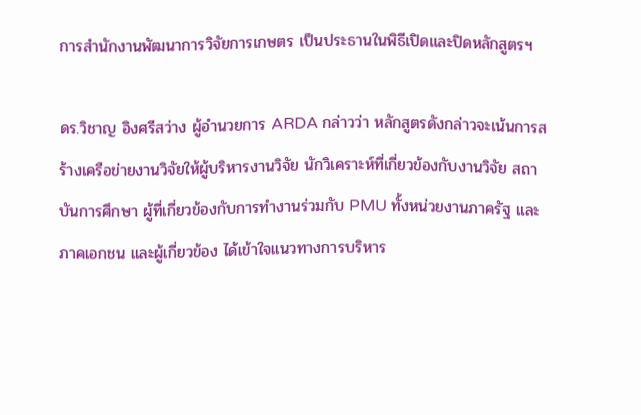การสำนักงานพัฒนาการวิจัยการเกษตร เป็นประธานในพิธีเปิดและปิดหลักสูตรฯ

ดร.วิชาญ อิงศรีสว่าง ผู้อำนวยการ ARDA กล่าวว่า หลักสูตรดังกล่าวจะเน้นการสร้างเครือข่ายงานวิจัยให้ผู้บริหารงานวิจัย นักวิเคราะห์ที่เกี่ยวข้องกับงานวิจัย สถาบันการศึกษา ผู้ที่เกี่ยวข้องกับการทำงานร่วมกับ PMU ทั้งหน่วยงานภาครัฐ และภาคเอกชน และผู้เกี่ยวข้อง ได้เข้าใจแนวทางการบริหาร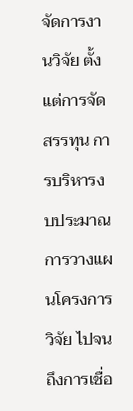จัดการงานวิจัย ตั้งแต่การจัดสรรทุน การบริหารงบประมาณ การวางแผนโครงการวิจัย ไปจนถึงการเชื่อ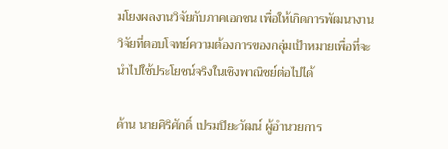มโยงผลงานวิจัยกับภาคเอกชน เพื่อให้เกิดการพัฒนางานวิจัยที่ตอบโจทย์ความต้องการของกลุ่มเป้าหมายเพื่อที่จะนำไปใช้ประโยชน์จริงในเชิงพาณิชย์ต่อไปได้

ด้าน นายศิริศักดิ์ เปรมปิยะวัฒน์ ผู้อำนวยการ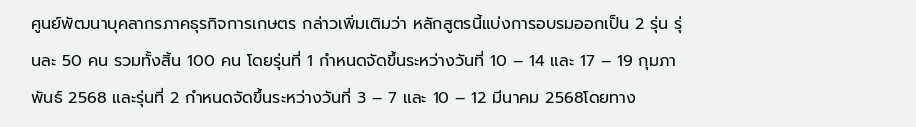ศูนย์พัฒนาบุคลากรภาคธุรกิจการเกษตร กล่าวเพิ่มเติมว่า หลักสูตรนี้แบ่งการอบรมออกเป็น 2 รุ่น รุ่นละ 50 คน รวมทั้งสิ้น 100 คน โดยรุ่นที่ 1 กำหนดจัดขึ้นระหว่างวันที่ 10 – 14 และ 17 – 19 กุมภาพันธ์ 2568 และรุ่นที่ 2 กำหนดจัดขึ้นระหว่างวันที่ 3 – 7 และ 10 – 12 มีนาคม 2568โดยทาง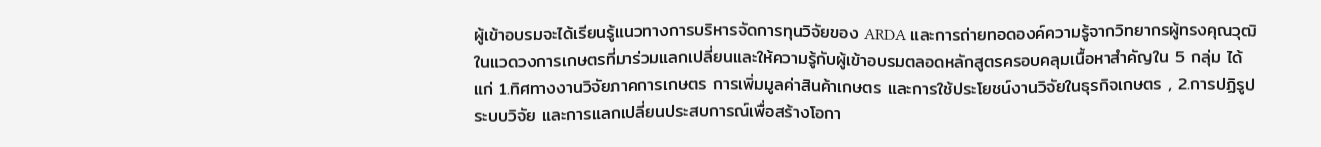ผู้เข้าอบรมจะได้เรียนรู้แนวทางการบริหารจัดการทุนวิจัยของ ARDA และการถ่ายทอดองค์ความรู้จากวิทยากรผู้ทรงคุณวุฒิในแวดวงการเกษตรที่มาร่วมแลกเปลี่ยนและให้ความรู้กับผู้เข้าอบรมตลอดหลักสูตรครอบคลุมเนื้อหาสำคัญใน 5 กลุ่ม ได้แก่ 1.ทิศทางงานวิจัยภาคการเกษตร การเพิ่มมูลค่าสินค้าเกษตร และการใช้ประโยชน์งานวิจัยในธุรกิจเกษตร , 2.การปฏิรูประบบวิจัย และการแลกเปลี่ยนประสบการณ์เพื่อสร้างโอกา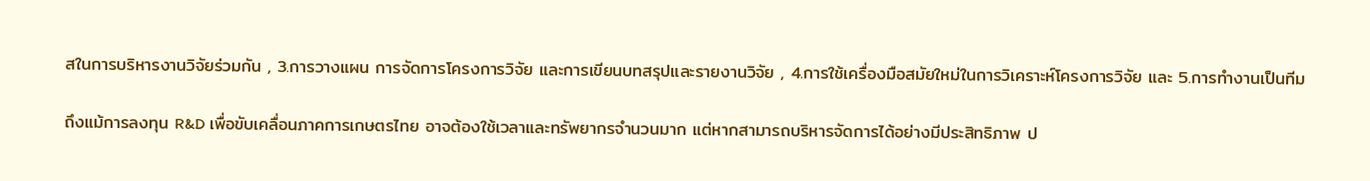สในการบริหารงานวิจัยร่วมกัน , 3.การวางแผน การจัดการโครงการวิจัย และการเขียนบทสรุปและรายงานวิจัย , 4.การใช้เครื่องมือสมัยใหม่ในการวิเคราะห์โครงการวิจัย และ 5.การทำงานเป็นทีม

ถึงแม้การลงทุน R&D เพื่อขับเคลื่อนภาคการเกษตรไทย อาจต้องใช้เวลาและทรัพยากรจำนวนมาก แต่หากสามารถบริหารจัดการได้อย่างมีประสิทธิภาพ ป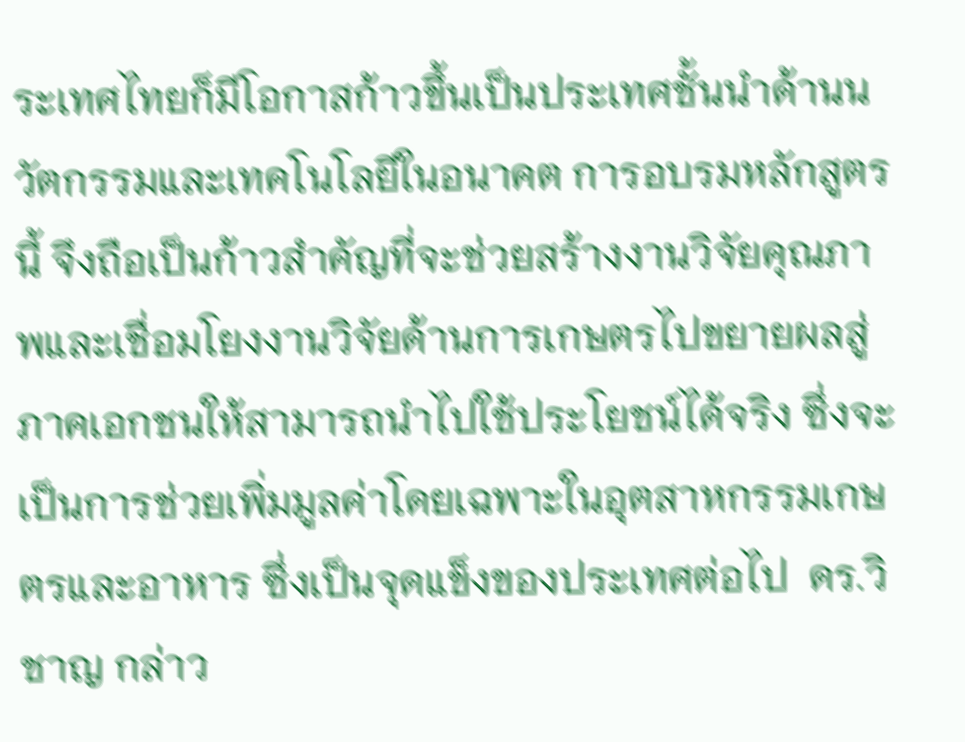ระเทศไทยก็มีโอกาสก้าวขึ้นเป็นประเทศชั้นนำด้านนวัตกรรมและเทคโนโลยีในอนาคต การอบรมหลักสูตรนี้ จึงถือเป็นก้าวสำคัญที่จะช่วยสร้างงานวิจัยคุณภาพและเชื่อมโยงงานวิจัยด้านการเกษตรไปขยายผลสู่ภาคเอกชนให้สามารถนำไปใช้ประโยชน์ได้จริง ซึ่งจะเป็นการช่วยเพิ่มมูลค่าโดยเฉพาะในอุตสาหกรรมเกษตรและอาหาร ซึ่งเป็นจุดแข็งของประเทศต่อไป  ดร.วิชาญ กล่าว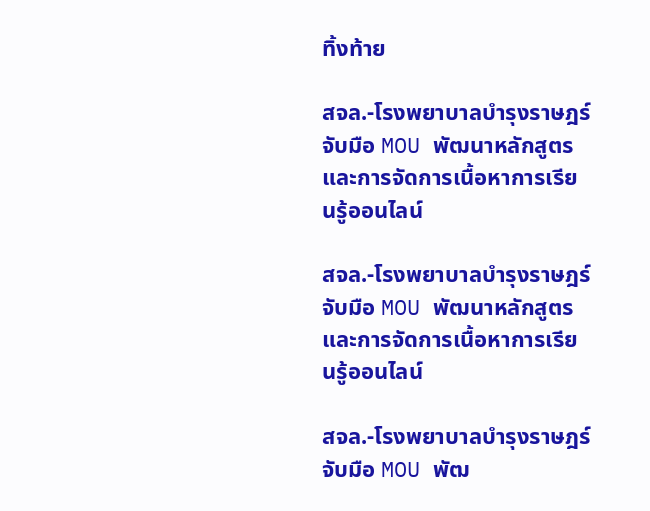ทิ้งท้าย

สจล.-โรงพยาบาลบำรุงราษฎร์ จับมือ MOU พัฒนาหลักสูตรและการจัดการเนื้อหาการเรียนรู้ออนไลน์

สจล.-โรงพยาบาลบำรุงราษฎร์ จับมือ MOU พัฒนาหลักสูตรและการจัดการเนื้อหาการเรียนรู้ออนไลน์

สจล.-โรงพยาบาลบำรุงราษฎร์ จับมือ MOU พัฒ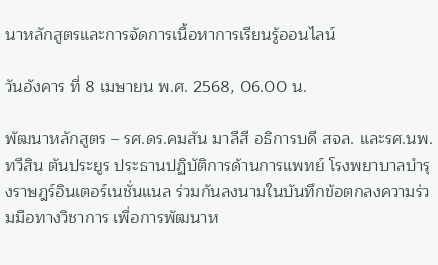นาหลักสูตรและการจัดการเนื้อหาการเรียนรู้ออนไลน์

วันอังคาร ที่ 8 เมษายน พ.ศ. 2568, 06.00 น.

พัฒนาหลักสูตร – รศ.ดร.คมสัน มาลีสี อธิการบดี สจล. และรศ.นพ.ทวีสิน ตันประยูร ประธานปฏิบัติการด้านการแพทย์ โรงพยาบาลบำรุงราษฎร์อินเตอร์เนชั่นแนล ร่วมกันลงนามในบันทึกข้อตกลงความร่วมมือทางวิชาการ เพื่อการพัฒนาห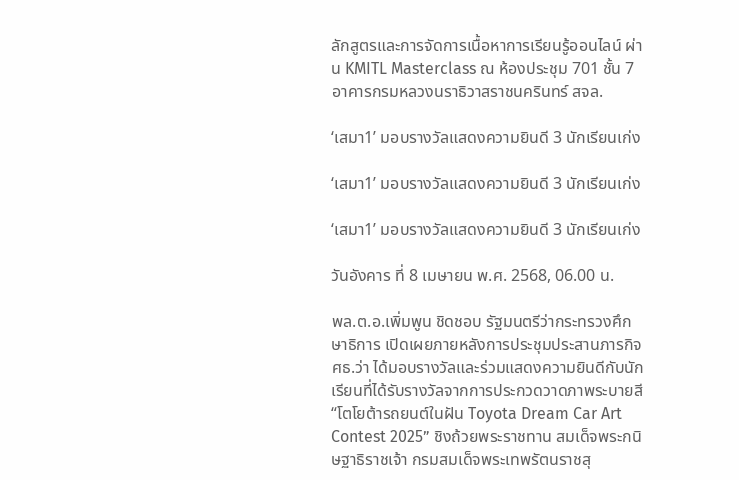ลักสูตรและการจัดการเนื้อหาการเรียนรู้ออนไลน์ ผ่าน KMITL Masterclass ณ ห้องประชุม 701 ชั้น 7 อาคารกรมหลวงนราธิวาสราชนครินทร์ สจล.

‘เสมา1’ มอบรางวัลแสดงความยินดี 3 นักเรียนเก่ง

‘เสมา1’ มอบรางวัลแสดงความยินดี 3 นักเรียนเก่ง

‘เสมา1’ มอบรางวัลแสดงความยินดี 3 นักเรียนเก่ง

วันอังคาร ที่ 8 เมษายน พ.ศ. 2568, 06.00 น.

พล.ต.อ.เพิ่มพูน ชิดชอบ รัฐมนตรีว่ากระทรวงศึกษาธิการ เปิดเผยภายหลังการประชุมประสานภารกิจ ศธ.ว่า ได้มอบรางวัลและร่วมแสดงความยินดีกับนักเรียนที่ได้รับรางวัลจากการประกวดวาดภาพระบายสี “โตโยต้ารถยนต์ในฝัน Toyota Dream Car Art Contest 2025” ชิงถ้วยพระราชทาน สมเด็จพระกนิษฐาธิราชเจ้า กรมสมเด็จพระเทพรัตนราชสุ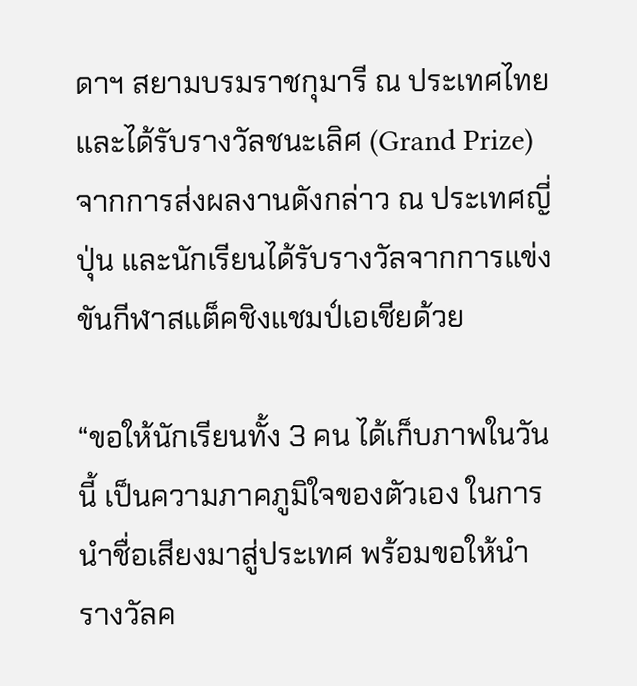ดาฯ สยามบรมราชกุมารี ณ ประเทศไทย และได้รับรางวัลชนะเลิศ (Grand Prize) จากการส่งผลงานดังกล่าว ณ ประเทศญี่ปุ่น และนักเรียนได้รับรางวัลจากการแข่งขันกีฬาสแต็คชิงแชมป์เอเชียด้วย

“ขอให้นักเรียนทั้ง 3 คน ได้เก็บภาพในวันนี้ เป็นความภาคภูมิใจของตัวเอง ในการนำชื่อเสียงมาสู่ประเทศ พร้อมขอให้นำรางวัลค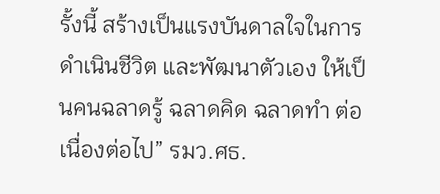รั้งนี้ สร้างเป็นแรงบันดาลใจในการดำเนินชีวิต และพัฒนาตัวเอง ให้เป็นคนฉลาดรู้ ฉลาดคิด ฉลาดทำ ต่อเนื่องต่อไป” รมว.ศธ.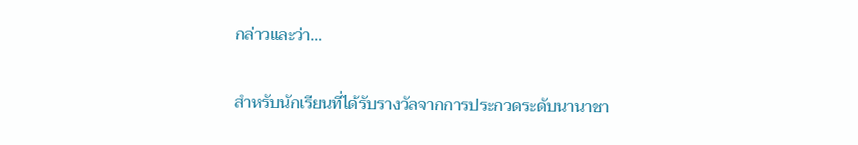กล่าวและว่า…

สำหรับนักเรียนที่ได้รับรางวัลจากการประกวดระดับนานาชา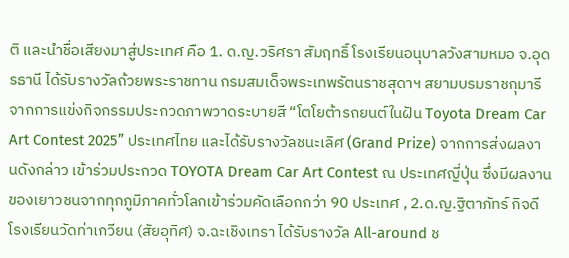ติ และนำชื่อเสียงมาสู่ประเทศ คือ 1. ด.ญ.วริศรา สัมฤทธิ์ โรงเรียนอนุบาลวังสามหมอ จ.อุดรธานี ได้รับรางวัลถ้วยพระราชทาน กรมสมเด็จพระเทพรัตนราชสุดาฯ สยามบรมราชกุมารี จากการแข่งกิจกรรมประกวดภาพวาดระบายสี “โตโยต้ารถยนต์ในฝัน Toyota Dream Car Art Contest 2025” ประเทศไทย และได้รับรางวัลชนะเลิศ (Grand Prize) จากการส่งผลงานดังกล่าว เข้าร่วมประกวด TOYOTA Dream Car Art Contest ณ ประเทศญี่ปุ่น ซึ่งมีผลงานของเยาวชนจากทุกภูมิภาคทั่วโลกเข้าร่วมคัดเลือกกว่า 90 ประเทศ , 2.ด.ญ.ฐิตาภัทร์ กิจดี โรงเรียนวัดท่าเกวียน (สัยอุทิศ) จ.ฉะเชิงเทรา ได้รับรางวัล All-around ช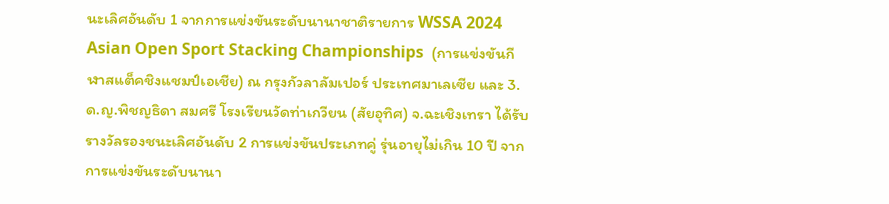นะเลิศอันดับ 1 จากการแข่งขันระดับนานาชาติรายการ WSSA 2024 Asian Open Sport Stacking Championships  (การแข่งขันกีฬาสแต็คชิงแชมป์เอเชีย) ณ กรุงกัวลาลัมเปอร์ ประเทศมาเลเซีย และ 3.ด.ญ.พิชญธิดา สมศรี โรงเรียนวัดท่าเกวียน (สัยอุทิศ) จ.ฉะเชิงเทรา ได้รับรางวัลรองชนะเลิศอันดับ 2 การแข่งขันประเภทคู่ รุ่นอายุไม่เกิน 10 ปี จากการแข่งขันระดับนานา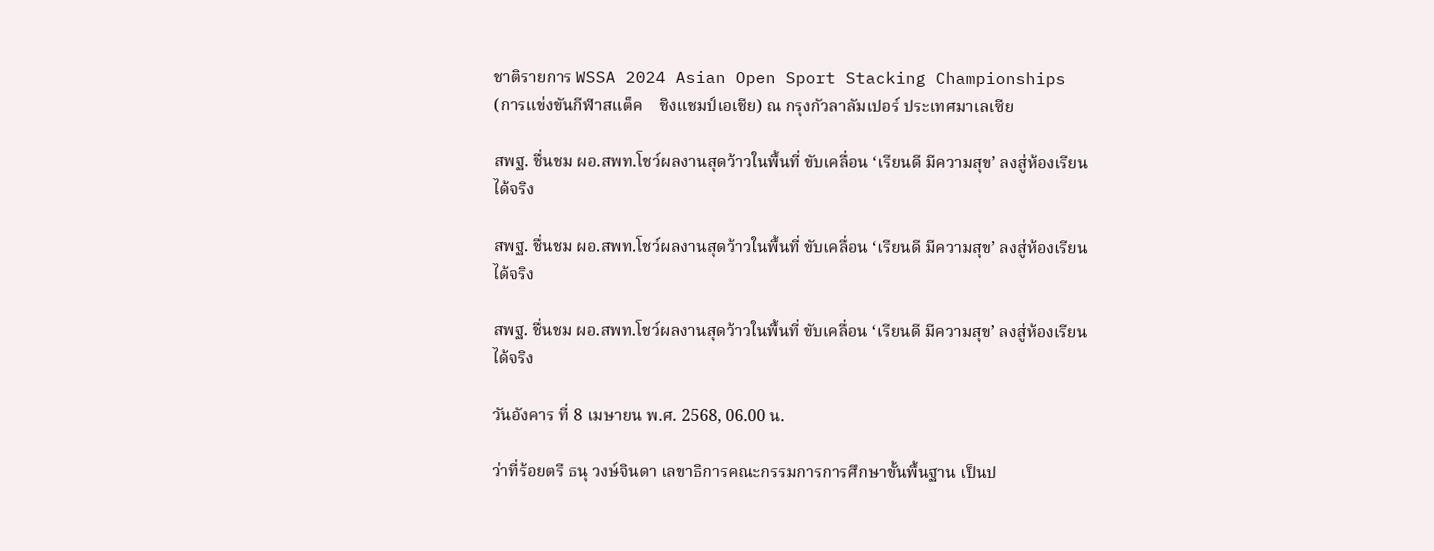ชาติรายการ WSSA 2024 Asian Open Sport Stacking Championships (การแข่งขันกีฬาสแต็ค    ชิงแชมป์เอเชีย) ณ กรุงกัวลาลัมเปอร์ ประเทศมาเลเซีย

สพฐ. ชื่นชม ผอ.สพท.โชว์ผลงานสุดว้าวในพื้นที่ ขับเคลื่อน ‘เรียนดี มีความสุข’ ลงสู่ห้องเรียนได้จริง

สพฐ. ชื่นชม ผอ.สพท.โชว์ผลงานสุดว้าวในพื้นที่ ขับเคลื่อน ‘เรียนดี มีความสุข’ ลงสู่ห้องเรียนได้จริง

สพฐ. ชื่นชม ผอ.สพท.โชว์ผลงานสุดว้าวในพื้นที่ ขับเคลื่อน ‘เรียนดี มีความสุข’ ลงสู่ห้องเรียนได้จริง

วันอังคาร ที่ 8 เมษายน พ.ศ. 2568, 06.00 น.

ว่าที่ร้อยตรี ธนุ วงษ์จินดา เลขาธิการคณะกรรมการการศึกษาขั้นพื้นฐาน เป็นป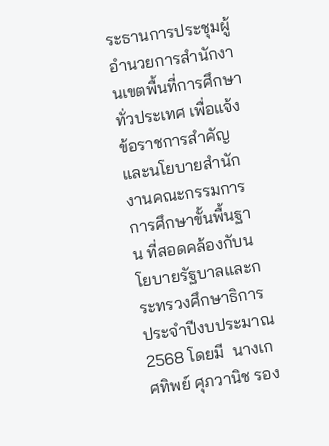ระธานการประชุมผู้อำนวยการสำนักงานเขตพื้นที่การศึกษาทั่วประเทศ เพื่อแจ้งข้อราชการสำคัญและนโยบายสำนักงานคณะกรรมการการศึกษาขั้นพื้นฐาน ที่สอดคล้องกับนโยบายรัฐบาลและกระทรวงศึกษาธิการ ประจำปีงบประมาณ 2568 โดยมี  นางเกศทิพย์ ศุภวานิช รอง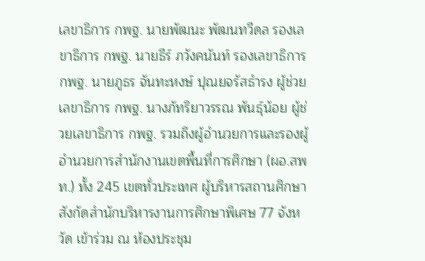เลขาธิการ กพฐ. นายพัฒนะ พัฒนทวีดล รองเลขาธิการ กพฐ. นายธีร์ ภวังคนันท์ รองเลขาธิการ กพฐ. นายภูธร จันทะหงษ์ ปุณยจรัสธำรง ผู้ช่วยเลขาธิการ กพฐ. นางภัทริยาวรรณ พันธุ์น้อย ผู้ช่วยเลขาธิการ กพฐ. รวมถึงผู้อำนวยการและรองผู้อำนวยการสำนักงานเขตพื้นที่การศึกษา (ผอ.สพท.) ทั้ง 245 เขตทั่วประเทศ ผู้บริหารสถานศึกษาสังกัดสำนักบริหารงานการศึกษาพิเศษ 77 จังหวัด เข้าร่วม ณ ห้องประชุม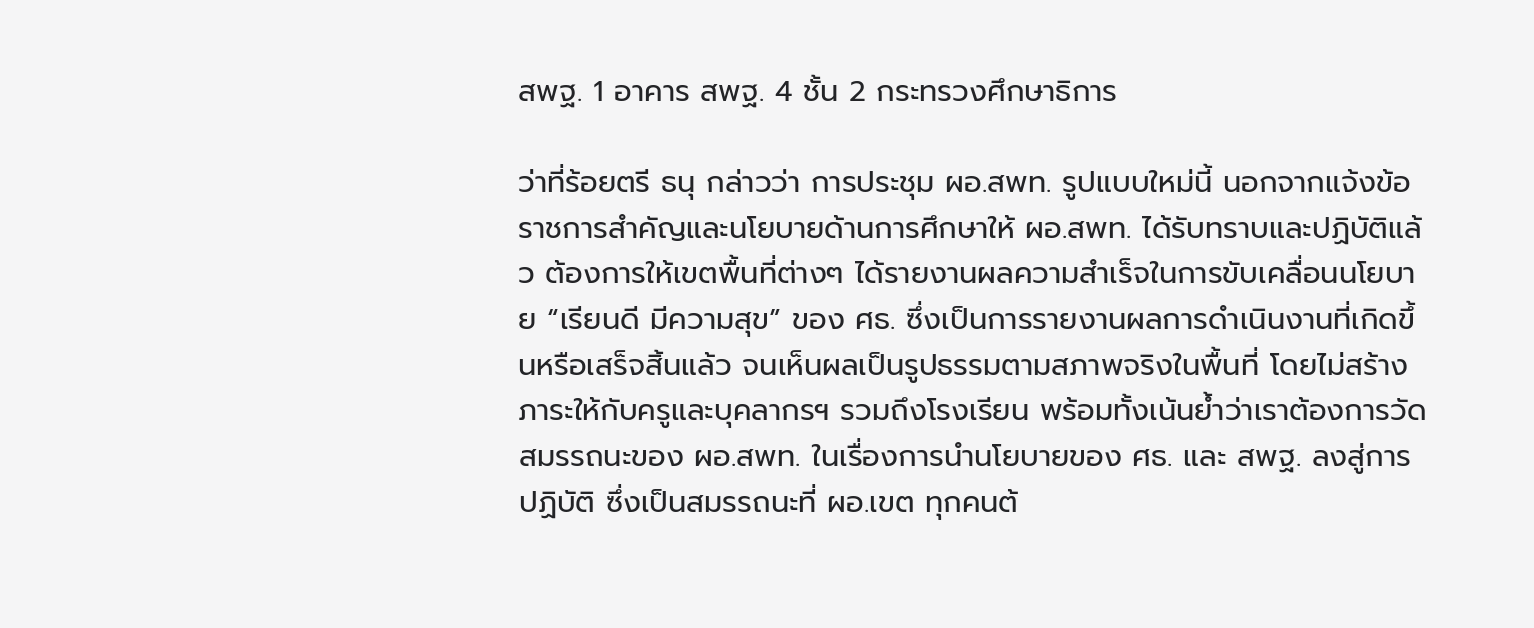สพฐ. 1 อาคาร สพฐ. 4 ชั้น 2 กระทรวงศึกษาธิการ

ว่าที่ร้อยตรี ธนุ กล่าวว่า การประชุม ผอ.สพท. รูปแบบใหม่นี้ นอกจากแจ้งข้อราชการสำคัญและนโยบายด้านการศึกษาให้ ผอ.สพท. ได้รับทราบและปฏิบัติแล้ว ต้องการให้เขตพื้นที่ต่างๆ ได้รายงานผลความสำเร็จในการขับเคลื่อนนโยบาย “เรียนดี มีความสุข” ของ ศธ. ซึ่งเป็นการรายงานผลการดำเนินงานที่เกิดขึ้นหรือเสร็จสิ้นแล้ว จนเห็นผลเป็นรูปธรรมตามสภาพจริงในพื้นที่ โดยไม่สร้างภาระให้กับครูและบุคลากรฯ รวมถึงโรงเรียน พร้อมทั้งเน้นย้ำว่าเราต้องการวัดสมรรถนะของ ผอ.สพท. ในเรื่องการนำนโยบายของ ศธ. และ สพฐ. ลงสู่การปฏิบัติ ซึ่งเป็นสมรรถนะที่ ผอ.เขต ทุกคนต้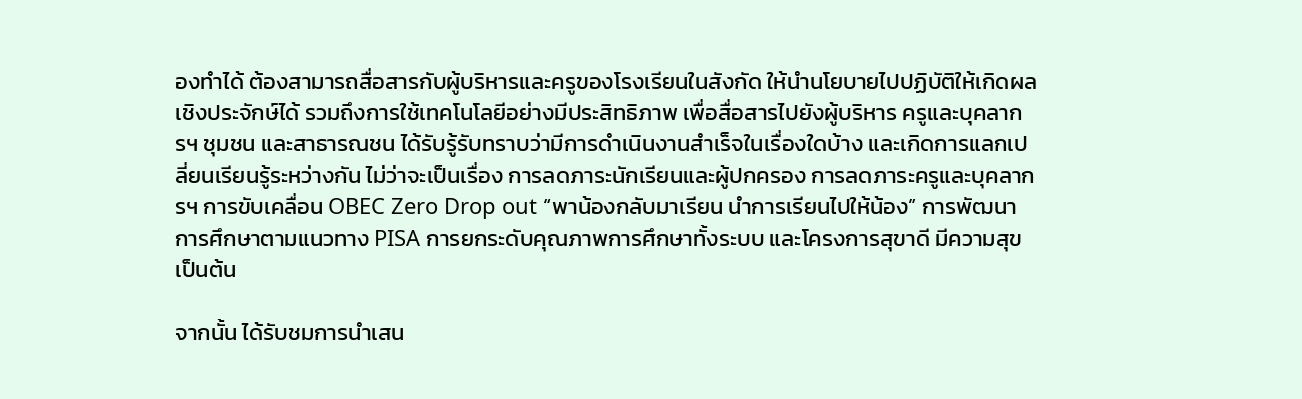องทำได้ ต้องสามารถสื่อสารกับผู้บริหารและครูของโรงเรียนในสังกัด ให้นำนโยบายไปปฏิบัติให้เกิดผลเชิงประจักษ์ได้ รวมถึงการใช้เทคโนโลยีอย่างมีประสิทธิภาพ เพื่อสื่อสารไปยังผู้บริหาร ครูและบุคลากรฯ ชุมชน และสาธารณชน ได้รับรู้รับทราบว่ามีการดำเนินงานสำเร็จในเรื่องใดบ้าง และเกิดการแลกเปลี่ยนเรียนรู้ระหว่างกัน ไม่ว่าจะเป็นเรื่อง การลดภาระนักเรียนและผู้ปกครอง การลดภาระครูและบุคลากรฯ การขับเคลื่อน OBEC Zero Drop out “พาน้องกลับมาเรียน นำการเรียนไปให้น้อง” การพัฒนาการศึกษาตามแนวทาง PISA การยกระดับคุณภาพการศึกษาทั้งระบบ และโครงการสุขาดี มีความสุข เป็นต้น

จากนั้น ได้รับชมการนำเสน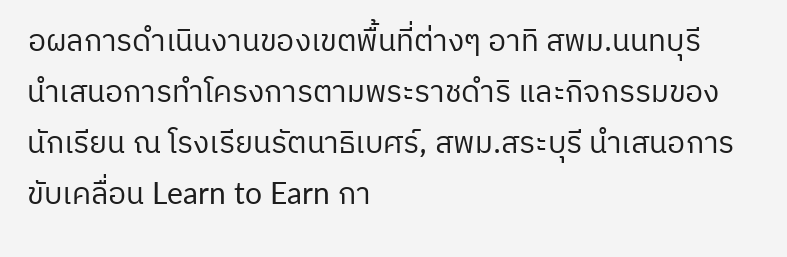อผลการดำเนินงานของเขตพื้นที่ต่างๆ อาทิ สพม.นนทบุรี นำเสนอการทำโครงการตามพระราชดำริ และกิจกรรมของนักเรียน ณ โรงเรียนรัตนาธิเบศร์, สพม.สระบุรี นำเสนอการขับเคลื่อน Learn to Earn กา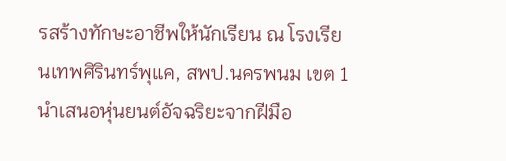รสร้างทักษะอาชีพให้นักเรียน ณ โรงเรียนเทพศิรินทร์พุแค, สพป.นครพนม เขต 1 นำเสนอหุ่นยนต์อัจฉริยะจากฝีมือ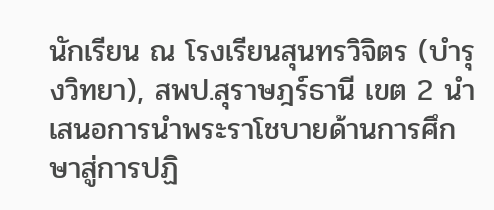นักเรียน ณ โรงเรียนสุนทรวิจิตร (บำรุงวิทยา), สพป.สุราษฎร์ธานี เขต 2 นำเสนอการนำพระราโชบายด้านการศึกษาสู่การปฏิ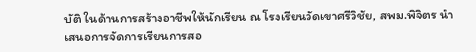บัติ ในด้านการสร้างอาชีพให้นักเรียน ณ โรงเรียนวัดเขาศรีวิชัย, สพม.พิจิตร นำเสนอการจัดการเรียนการสอ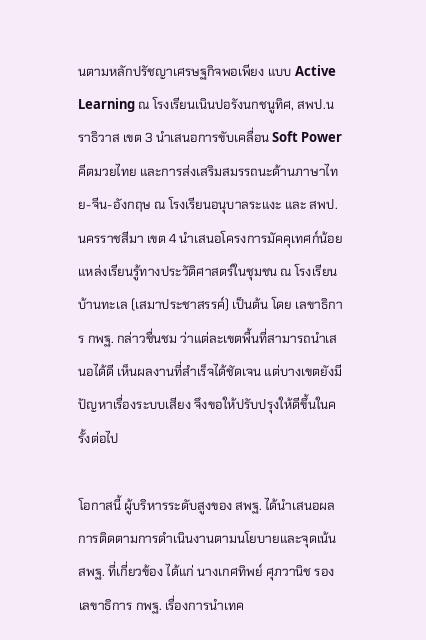นตามหลักปรัชญาเศรษฐกิจพอเพียง แบบ Active Learning ณ โรงเรียนเนินปอรังนกชนูทิศ, สพป.นราธิวาส เขต 3 นำเสนอการขับเคลื่อน Soft Power คีตมวยไทย และการส่งเสริมสมรรถนะด้านภาษาไทย-จีน-อังกฤษ ณ โรงเรียนอนุบาลระแงะ และ สพป.นครราชสีมา เขต 4 นำเสนอโครงการมัคคุเทศก์น้อยแหล่งเรียนรู้ทางประวัติศาสตร์ในชุมชน ณ โรงเรียนบ้านทะเล (เสมาประชาสรรค์) เป็นต้น โดย เลขาธิการ กพฐ. กล่าวชื่นชม ว่าแต่ละเขตพื้นที่สามารถนำเสนอได้ดี เห็นผลงานที่สำเร็จได้ชัดเจน แต่บางเขตยังมีปัญหาเรื่องระบบเสียง จึงขอให้ปรับปรุงให้ดีขึ้นในครั้งต่อไป

โอกาสนี้ ผู้บริหารระดับสูงของ สพฐ. ได้นำเสนอผลการติดตามการดำเนินงานตามนโยบายและจุดเน้น สพฐ. ที่เกี่ยวข้อง ได้แก่ นางเกศทิพย์ ศุภวานิช รองเลขาธิการ กพฐ. เรื่องการนำเทค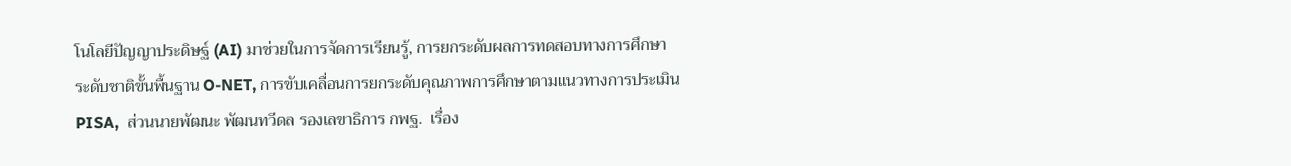โนโลยีปัญญาประดิษฐ์ (AI) มาช่วยในการจัดการเรียนรู้, การยกระดับผลการทดสอบทางการศึกษาระดับชาติขั้นพื้นฐาน O-NET, การขับเคลื่อนการยกระดับคุณภาพการศึกษาตามแนวทางการประเมิน PISA,  ส่วนนายพัฒนะ พัฒนทวีดล รองเลขาธิการ กพฐ.  เรื่อง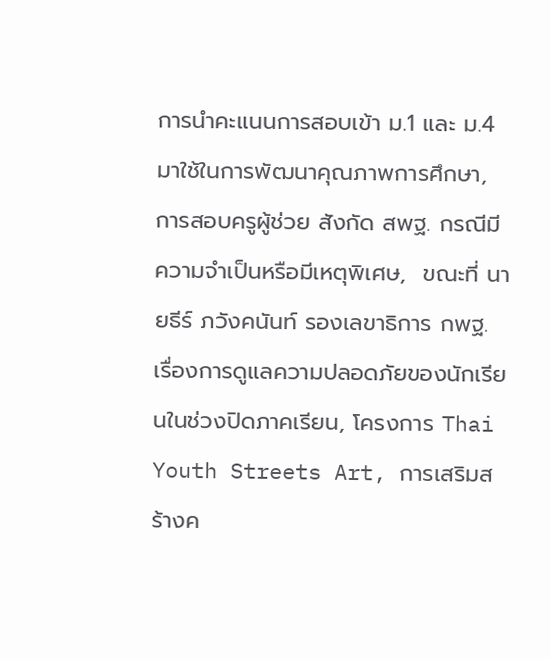การนำคะแนนการสอบเข้า ม.1 และ ม.4 มาใช้ในการพัฒนาคุณภาพการศึกษา, การสอบครูผู้ช่วย สังกัด สพฐ. กรณีมีความจำเป็นหรือมีเหตุพิเศษ,  ขณะที่ นายธีร์ ภวังคนันท์ รองเลขาธิการ กพฐ. เรื่องการดูแลความปลอดภัยของนักเรียนในช่วงปิดภาคเรียน, โครงการ Thai Youth Streets Art, การเสริมสร้างค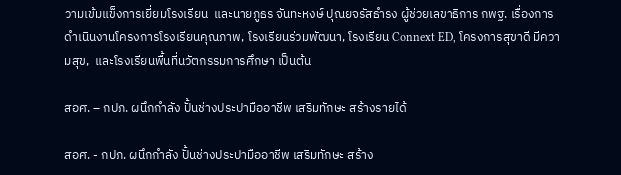วามเข้มแข็งการเยี่ยมโรงเรียน  และนายภูธร จันทะหงษ์ ปุณยจรัสธำรง ผู้ช่วยเลขาธิการ กพฐ. เรื่องการดำเนินงานโครงการโรงเรียนคุณภาพ, โรงเรียนร่วมพัฒนา, โรงเรียน Connext ED, โครงการสุขาดี มีความสุข,  และโรงเรียนพื้นที่นวัตกรรมการศึกษา เป็นต้น

สอศ. – กปภ. ผนึกกำลัง ปั้นช่างประปามืออาชีพ เสริมทักษะ สร้างรายได้

สอศ. - กปภ. ผนึกกำลัง ปั้นช่างประปามืออาชีพ เสริมทักษะ สร้าง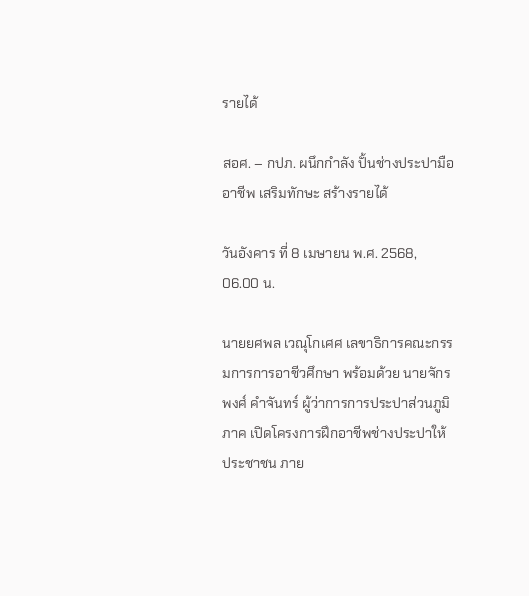รายได้

สอศ. – กปภ. ผนึกกำลัง ปั้นช่างประปามืออาชีพ เสริมทักษะ สร้างรายได้

วันอังคาร ที่ 8 เมษายน พ.ศ. 2568, 06.00 น.

นายยศพล เวณุโกเศศ เลขาธิการคณะกรรมการการอาชีวศึกษา พร้อมด้วย นายจักรพงศ์ คำจันทร์ ผู้ว่าการการประปาส่วนภูมิภาค เปิดโครงการฝึกอาชีพช่างประปาให้ประชาชน ภาย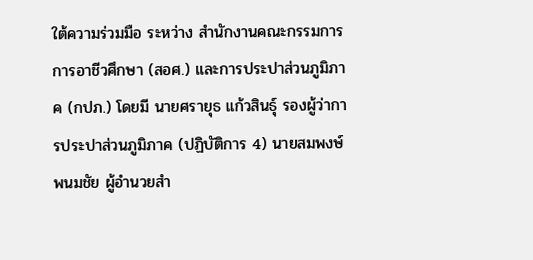ใต้ความร่วมมือ ระหว่าง สำนักงานคณะกรรมการการอาชีวศึกษา (สอศ.) และการประปาส่วนภูมิภาค (กปภ.) โดยมี นายศรายุธ แก้วสินธุ์ รองผู้ว่าการประปาส่วนภูมิภาค (ปฏิบัติการ 4) นายสมพงษ์ พนมชัย ผู้อำนวยสำ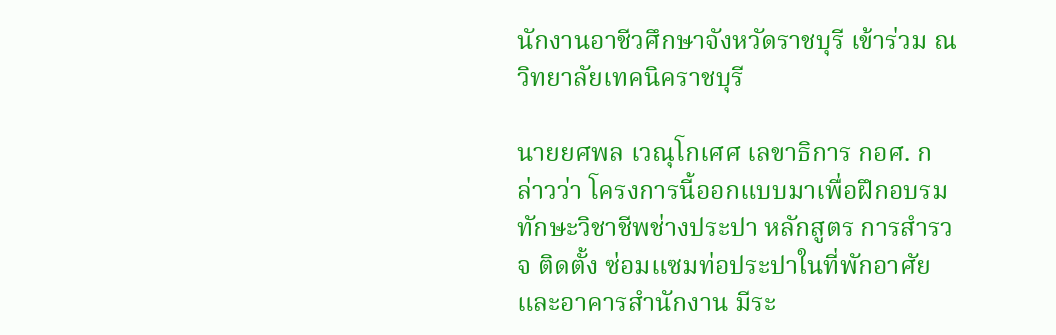นักงานอาชีวศึกษาจังหวัดราชบุรี เข้าร่วม ณ วิทยาลัยเทคนิคราชบุรี

นายยศพล เวณุโกเศศ เลขาธิการ กอศ. กล่าวว่า โครงการนี้ออกแบบมาเพื่อฝึกอบรมทักษะวิชาชีพช่างประปา หลักสูตร การสำรวจ ติดตั้ง ซ่อมแซมท่อประปาในที่พักอาศัยและอาคารสำนักงาน มีระ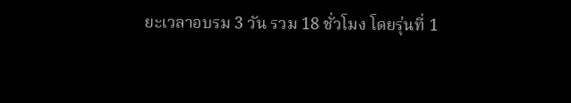ยะเวลาอบรม 3 วัน รวม 18 ชั่วโมง โดยรุ่นที่ 1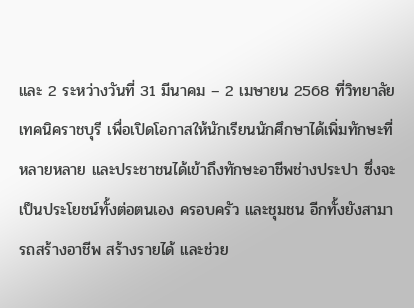และ 2 ระหว่างวันที่ 31 มีนาคม – 2 เมษายน 2568 ที่วิทยาลัยเทคนิคราชบุรี เพื่อเปิดโอกาสให้นักเรียนนักศึกษาได้เพิ่มทักษะที่หลายหลาย และประชาชนได้เข้าถึงทักษะอาชีพช่างประปา ซึ่งจะเป็นประโยชน์ทั้งต่อตนเอง ครอบครัว และชุมชน อีกทั้งยังสามารถสร้างอาชีพ สร้างรายได้ และช่วย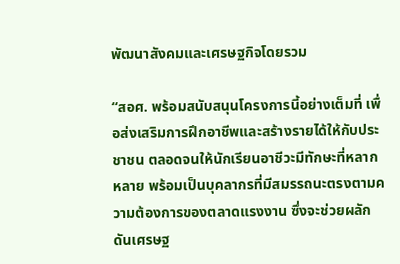พัฒนาสังคมและเศรษฐกิจโดยรวม

“สอศ. พร้อมสนับสนุนโครงการนี้อย่างเต็มที่ เพื่อส่งเสริมการฝึกอาชีพและสร้างรายได้ให้กับประชาชน ตลอดจนให้นักเรียนอาชีวะมีทักษะที่หลากหลาย พร้อมเป็นบุคลากรที่มีสมรรถนะตรงตามความต้องการของตลาดแรงงาน ซึ่งจะช่วยผลักดันเศรษฐ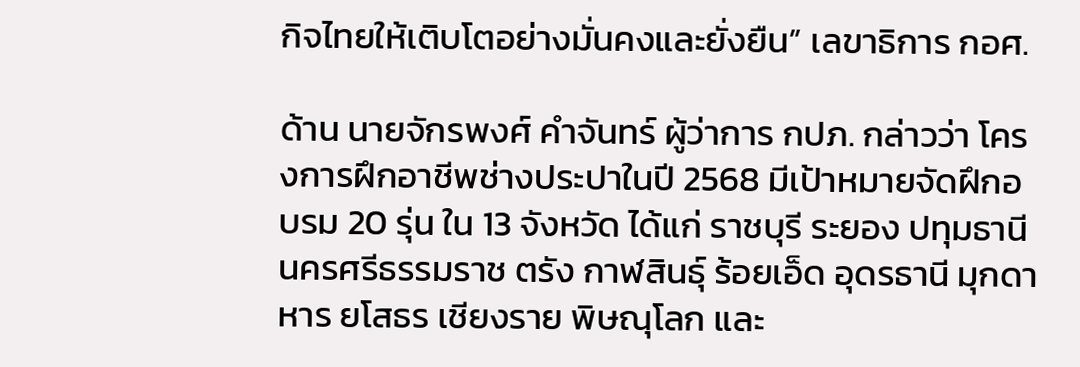กิจไทยให้เติบโตอย่างมั่นคงและยั่งยืน” เลขาธิการ กอศ.

ด้าน นายจักรพงศ์ คำจันทร์ ผู้ว่าการ กปภ. กล่าวว่า โครงการฝึกอาชีพช่างประปาในปี 2568 มีเป้าหมายจัดฝึกอบรม 20 รุ่น ใน 13 จังหวัด ได้แก่ ราชบุรี ระยอง ปทุมธานี นครศรีธรรมราช ตรัง กาฬสินธุ์ ร้อยเอ็ด อุดรธานี มุกดาหาร ยโสธร เชียงราย พิษณุโลก และ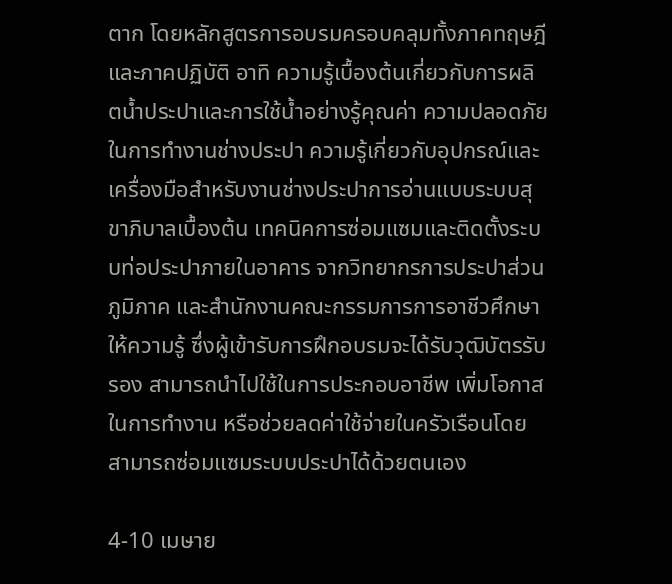ตาก โดยหลักสูตรการอบรมครอบคลุมทั้งภาคทฤษฎีและภาคปฏิบัติ อาทิ ความรู้เบื้องต้นเกี่ยวกับการผลิตน้ำประปาและการใช้น้ำอย่างรู้คุณค่า ความปลอดภัยในการทำงานช่างประปา ความรู้เกี่ยวกับอุปกรณ์และเครื่องมือสำหรับงานช่างประปาการอ่านแบบระบบสุขาภิบาลเบื้องต้น เทคนิคการซ่อมแซมและติดตั้งระบบท่อประปาภายในอาคาร จากวิทยากรการประปาส่วนภูมิภาค และสำนักงานคณะกรรมการการอาชีวศึกษาให้ความรู้ ซึ่งผู้เข้ารับการฝึกอบรมจะได้รับวุฒิบัตรรับรอง สามารถนำไปใช้ในการประกอบอาชีพ เพิ่มโอกาสในการทำงาน หรือช่วยลดค่าใช้จ่ายในครัวเรือนโดยสามารถซ่อมแซมระบบประปาได้ด้วยตนเอง

4-10 เมษาย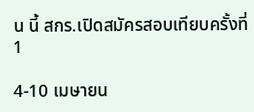น นี้ สกร.เปิดสมัครสอบเทียบครั้งที่ 1

4-10 เมษายน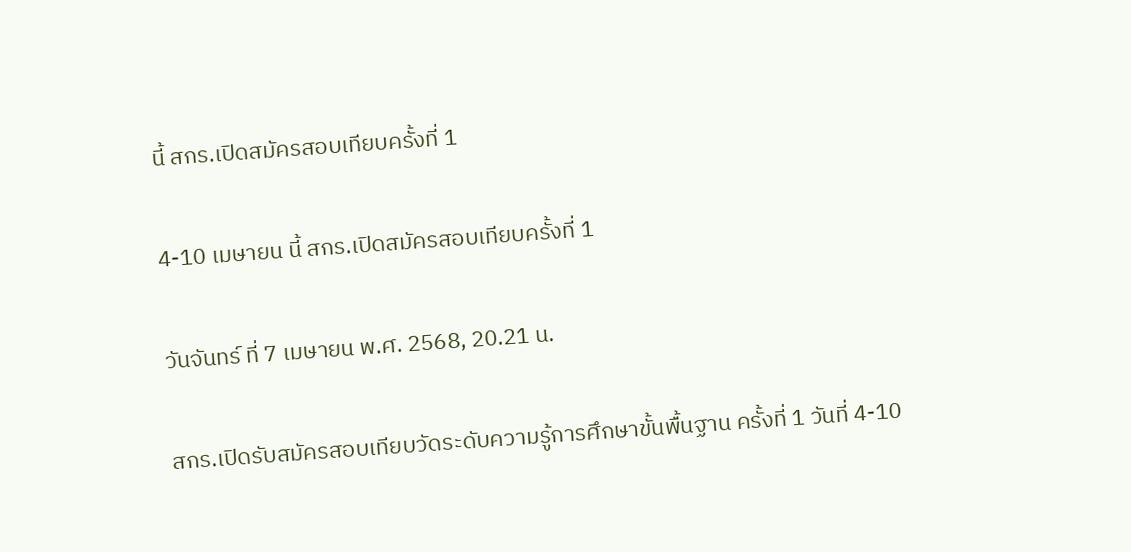นี้ สกร.เปิดสมัครสอบเทียบครั้งที่ 1

4-10 เมษายน นี้ สกร.เปิดสมัครสอบเทียบครั้งที่ 1

วันจันทร์ ที่ 7 เมษายน พ.ศ. 2568, 20.21 น.

สกร.เปิดรับสมัครสอบเทียบวัดระดับความรู้การศึกษาขั้นพื้นฐาน ครั้งที่ 1 วันที่ 4-10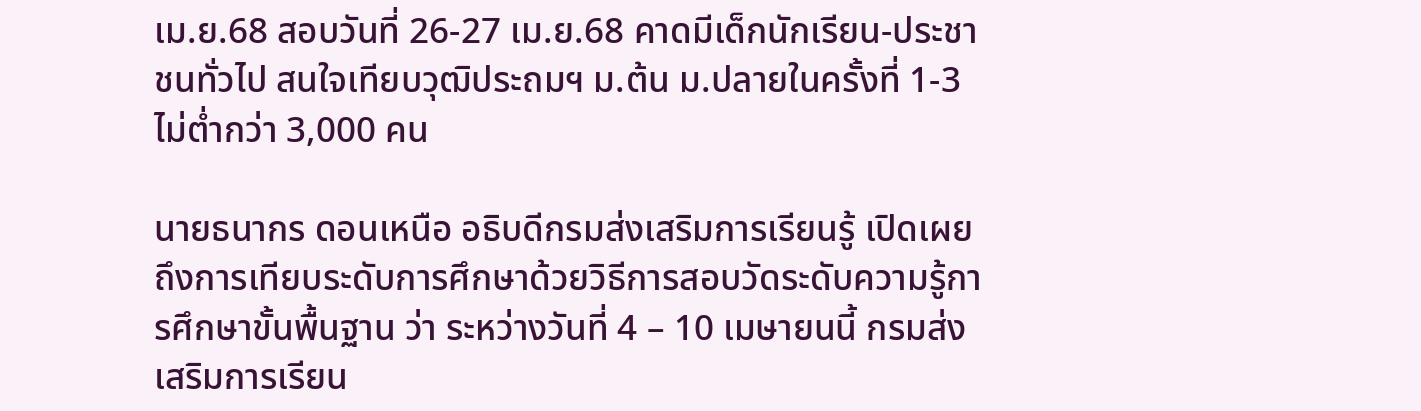เม.ย.68 สอบวันที่ 26-27 เม.ย.68 คาดมีเด็กนักเรียน-ประชาชนทั่วไป สนใจเทียบวุฒิประถมฯ ม.ต้น ม.ปลายในครั้งที่ 1-3 ไม่ต่ำกว่า 3,000 คน

นายธนากร ดอนเหนือ อธิบดีกรมส่งเสริมการเรียนรู้ เปิดเผยถึงการเทียบระดับการศึกษาด้วยวิธีการสอบวัดระดับความรู้การศึกษาขั้นพื้นฐาน ว่า ระหว่างวันที่ 4 – 10 เมษายนนี้ กรมส่งเสริมการเรียน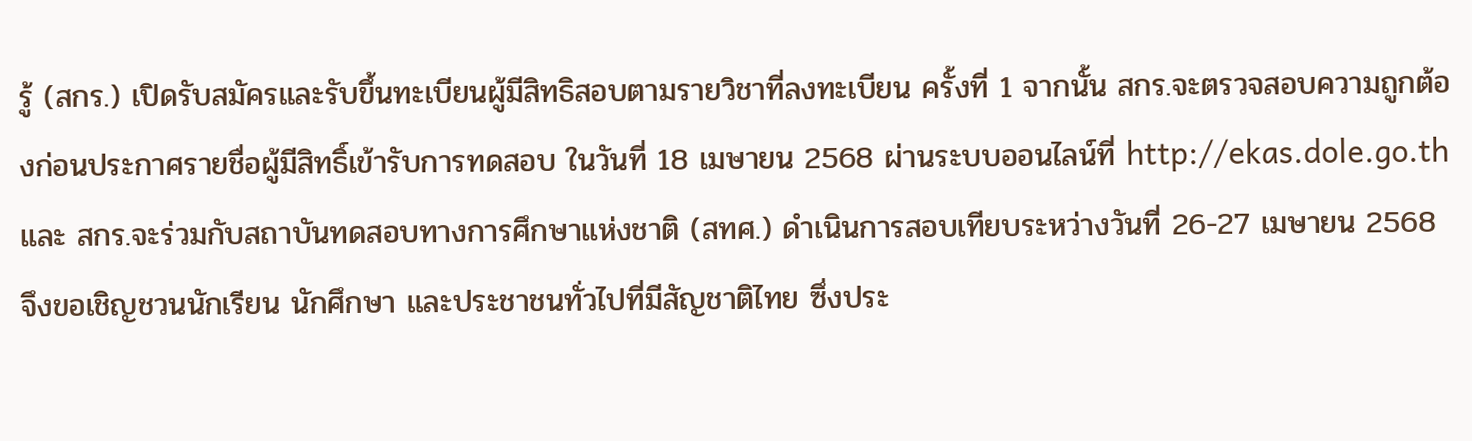รู้ (สกร.) เปิดรับสมัครและรับขึ้นทะเบียนผู้มีสิทธิสอบตามรายวิชาที่ลงทะเบียน ครั้งที่ 1 จากนั้น สกร.จะตรวจสอบความถูกต้องก่อนประกาศรายชื่อผู้มีสิทธิ์เข้ารับการทดสอบ ในวันที่ 18 เมษายน 2568 ผ่านระบบออนไลน์ที่ http://ekas.dole.go.th และ สกร.จะร่วมกับสถาบันทดสอบทางการศึกษาแห่งชาติ (สทศ.) ดำเนินการสอบเทียบระหว่างวันที่ 26-27 เมษายน 2568 จึงขอเชิญชวนนักเรียน นักศึกษา และประชาชนทั่วไปที่มีสัญชาติไทย ซึ่งประ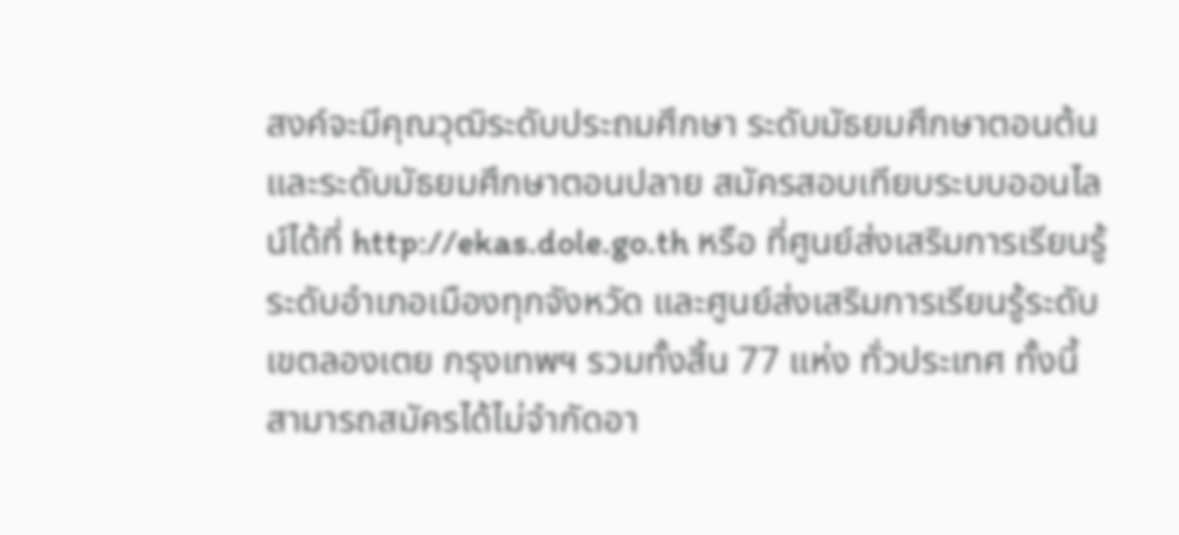สงค์จะมีคุณวุฒิระดับประถมศึกษา ระดับมัธยมศึกษาตอนต้น และระดับมัธยมศึกษาตอนปลาย สมัครสอบเทียบระบบออนไลน์ได้ที่ http://ekas.dole.go.th หรือ ที่ศูนย์ส่งเสริมการเรียนรู้ระดับอำเภอเมืองทุกจังหวัด และศูนย์ส่งเสริมการเรียนรู้ระดับเขตลองเตย กรุงเทพฯ รวมทั้งสิ้น 77 แห่ง ทั่วประเทศ ทั้งนี้ สามารถสมัครได้ไม่จำกัดอา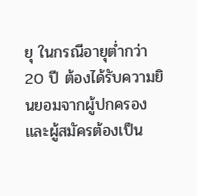ยุ ในกรณีอายุต่ำกว่า 20 ปี ต้องได้รับความยินยอมจากผู้ปกครอง และผู้สมัครต้องเป็น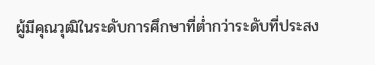ผู้มีคุณวุฒิในระดับการศึกษาที่ต่ำกว่าระดับที่ประสง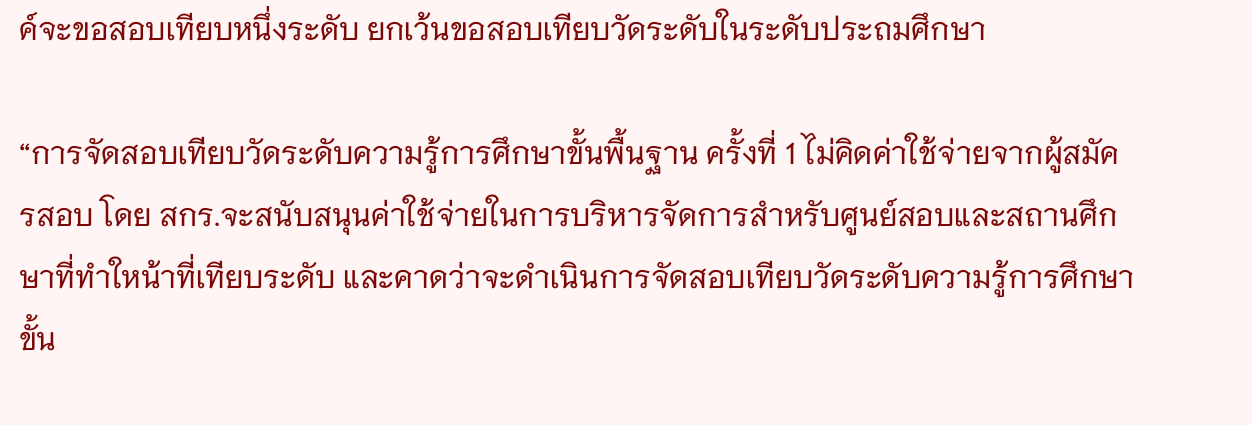ค์จะขอสอบเทียบหนึ่งระดับ ยกเว้นขอสอบเทียบวัดระดับในระดับประถมศึกษา

“การจัดสอบเทียบวัดระดับความรู้การศึกษาขั้นพื้นฐาน ครั้งที่ 1 ไม่คิดค่าใช้จ่ายจากผู้สมัครสอบ โดย สกร.จะสนับสนุนค่าใช้จ่ายในการบริหารจัดการสำหรับศูนย์สอบและสถานศึกษาที่ทำใหน้าที่เทียบระดับ และคาดว่าจะดำเนินการจัดสอบเทียบวัดระดับความรู้การศึกษาขั้น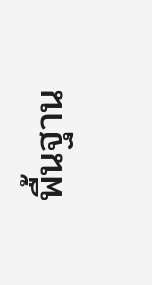พื้นฐาน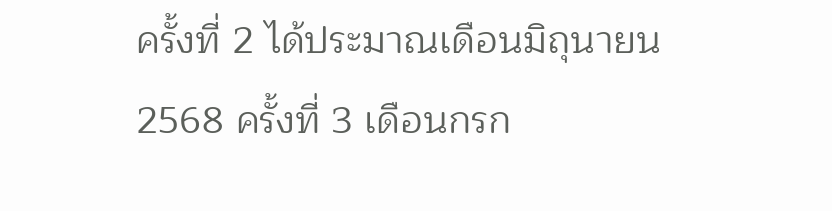ครั้งที่ 2 ได้ประมาณเดือนมิถุนายน 2568 ครั้งที่ 3 เดือนกรก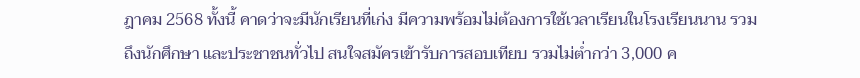ฎาคม 2568 ทั้งนี้ คาดว่าจะมีนักเรียนที่เก่ง มีความพร้อมไม่ต้องการใช้เวลาเรียนในโรงเรียนนาน รวมถึงนักศึกษา และประชาชนทั่วไป สนใจสมัครเข้ารับการสอบเทียบ รวมไม่ต่ำกว่า 3,000 ค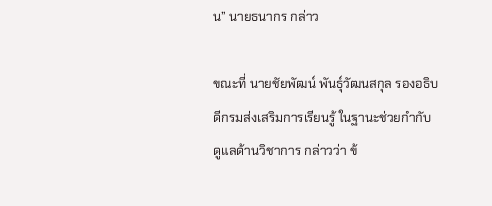น” นายธนากร กล่าว

ขณะที่ นายชัยพัฒน์ พันธุ์วัฒนสกุล รองอธิบดีกรมส่งเสริมการเรียนรู้ ในฐานะช่วยกำกับดูแลด้านวิชาการ กล่าวว่า ข้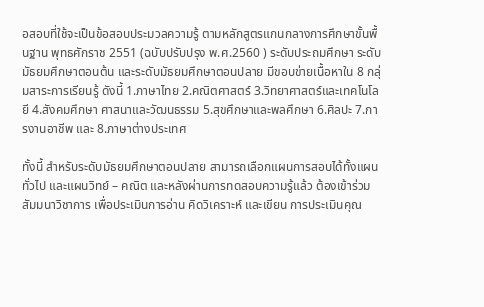อสอบที่ใช้จะเป็นข้อสอบประมวลความรู้ ตามหลักสูตรแกนกลางการศึกษาขั้นพื้นฐาน พุทธศักราช 2551 (ฉบับปรับปรุง พ.ศ.2560 ) ระดับประถมศึกษา ระดับมัธยมศึกษาตอนต้น และระดับมัธยมศึกษาตอนปลาย มีขอบข่ายเนื้อหาใน 8 กลุ่มสาระการเรียนรู้ ดังนี้ 1.ภาษาไทย 2.คณิตศาสตร์ 3.วิทยาศาสตร์และเทคโนโลยี 4.สังคมศึกษา ศาสนาและวัฒนธรรม 5.สุขศึกษาและพลศึกษา 6.ศิลปะ 7.การงานอาชีพ และ 8.ภาษาต่างประเทศ

ทั้งนี้ สำหรับระดับมัธยมศึกษาตอนปลาย สามารถเลือกแผนการสอบได้ทั้งแผนทั่วไป และแผนวิทย์ – คณิต และหลังผ่านการทดสอบความรู้แล้ว ต้องเข้าร่วมสัมมนาวิชาการ เพื่อประเมินการอ่าน คิดวิเคราะห์ และเขียน การประเมินคุณ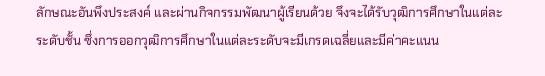ลักษณะอันพึงประสงค์ และผ่านกิจกรรมพัฒนาผู้เรียนด้วย จึงจะได้รับวุฒิการศึกษาในแต่ละระดับชั้น ซึ่งการออกวุฒิการศึกษาในแต่ละระดับจะมีเกรดเฉลี่ยและมีค่าคะแนน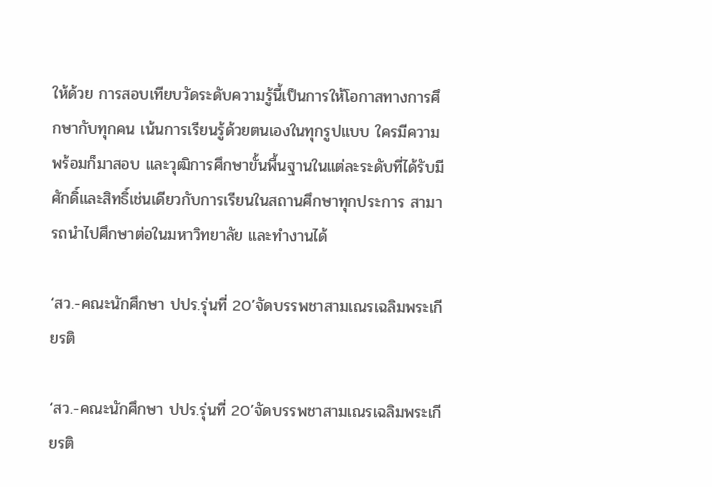ให้ด้วย การสอบเทียบวัดระดับความรู้นี้เป็นการให้โอกาสทางการศึกษากับทุกคน เน้นการเรียนรู้ด้วยตนเองในทุกรูปแบบ ใครมีความพร้อมก็มาสอบ และวุฒิการศึกษาขั้นพื้นฐานในแต่ละระดับที่ได้รับมีศักดิ์และสิทธิ์เช่นเดียวกับการเรียนในสถานศึกษาทุกประการ สามารถนำไปศึกษาต่อในมหาวิทยาลัย และทำงานได้

‘สว.-คณะนักศึกษา ปปร.รุ่นที่ 20’จัดบรรพชาสามเณรเฉลิมพระเกียรติ

‘สว.-คณะนักศึกษา ปปร.รุ่นที่ 20’จัดบรรพชาสามเณรเฉลิมพระเกียรติ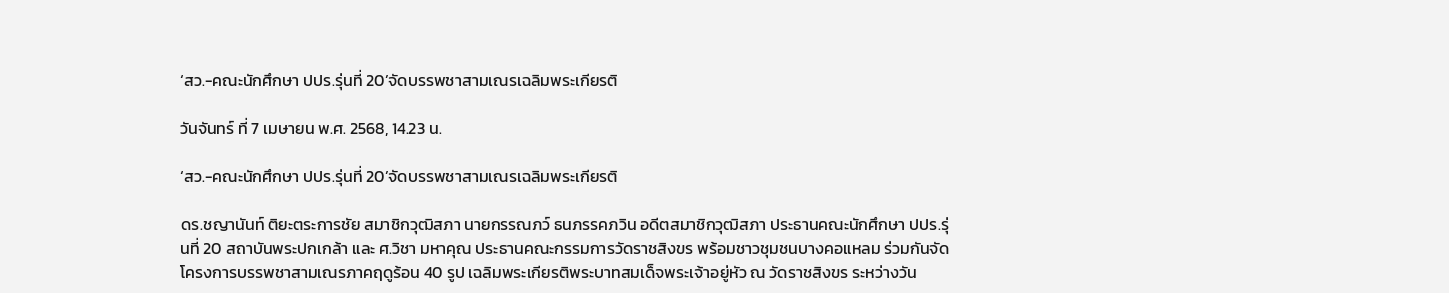‘สว.-คณะนักศึกษา ปปร.รุ่นที่ 20’จัดบรรพชาสามเณรเฉลิมพระเกียรติ

วันจันทร์ ที่ 7 เมษายน พ.ศ. 2568, 14.23 น.

‘สว.-คณะนักศึกษา ปปร.รุ่นที่ 20’จัดบรรพชาสามเณรเฉลิมพระเกียรติ

ดร.ชญานันท์ ติยะตระการชัย สมาชิกวุฒิสภา นายกรรณภว์ ธนภรรคภวิน อดีตสมาชิกวุฒิสภา ประธานคณะนักศึกษา ปปร.รุ่นที่ 20 สถาบันพระปกเกล้า และ ศ.วิชา มหาคุณ ประธานคณะกรรมการวัดราชสิงขร พร้อมชาวชุมชนบางคอแหลม ร่วมกันจัดโครงการบรรพชาสามเณรภาคฤดูร้อน 40 รูป เฉลิมพระเกียรติพระบาทสมเด็จพระเจ้าอยู่หัว ณ วัดราชสิงขร ระหว่างวัน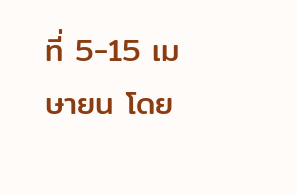ที่ 5-15 เมษายน โดย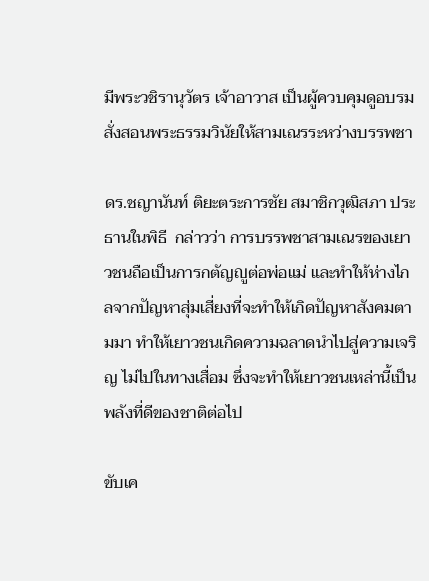มีพระวชิรานุวัตร เจ้าอาวาส เป็นผู้ควบคุมดูอบรมสั่งสอนพระธรรมวินัยให้สามเณรระหว่างบรรพชา

ดร.ชญานันท์ ติยะตระการชัย สมาชิกวุฒิสภา ประธานในพิธี  กล่าวว่า การบรรพชาสามเณรของเยาวชนถือเป็นการกตัญญูต่อพ่อแม่ และทำให้ห่างไกลจากปัญหาสุ่มเสี่ยงที่จะทำให้เกิดปัญหาสังคมตามมา ทำให้เยาวชนเกิดความฉลาดนำไปสู่ความเจริญ ไม่ไปในทางเสื่อม ซึ่งจะทำให้เยาวชนเหล่านี้เป็นพลังที่ดีของชาติต่อไป

ขับเค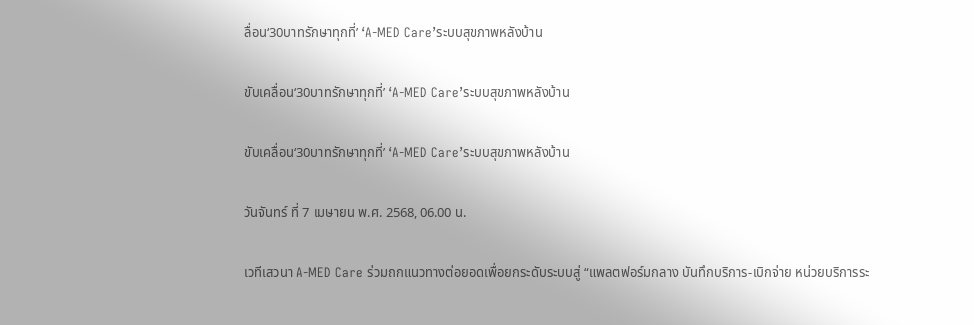ลื่อน‘30บาทรักษาทุกที่’ ‘A-MED Care’ระบบสุขภาพหลังบ้าน

ขับเคลื่อน‘30บาทรักษาทุกที่’ ‘A-MED Care’ระบบสุขภาพหลังบ้าน

ขับเคลื่อน‘30บาทรักษาทุกที่’ ‘A-MED Care’ระบบสุขภาพหลังบ้าน

วันจันทร์ ที่ 7 เมษายน พ.ศ. 2568, 06.00 น.

เวทีเสวนา A-MED Care ร่วมถกแนวทางต่อยอดเพื่อยกระดับระบบสู่ “แพลตฟอร์มกลาง บันทึกบริการ-เบิกจ่าย หน่วยบริการระ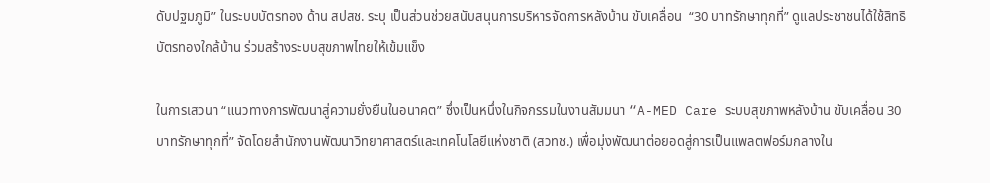ดับปฐมภูมิ” ในระบบบัตรทอง ด้าน สปสช. ระบุ เป็นส่วนช่วยสนับสนุนการบริหารจัดการหลังบ้าน ขับเคลื่อน  “30 บาทรักษาทุกที่” ดูแลประชาชนได้ใช้สิทธิบัตรทองใกล้บ้าน ร่วมสร้างระบบสุขภาพไทยให้เข้มแข็ง

ในการเสวนา “แนวทางการพัฒนาสู่ความยั่งยืนในอนาคต” ซึ่งเป็นหนึ่งในกิจกรรมในงานสัมมนา “A-MED Care ระบบสุขภาพหลังบ้าน ขับเคลื่อน 30 บาทรักษาทุกที่” จัดโดยสำนักงานพัฒนาวิทยาศาสตร์และเทคโนโลยีแห่งชาติ (สวทช.) เพื่อมุ่งพัฒนาต่อยอดสู่การเป็นแพลตฟอร์มกลางใน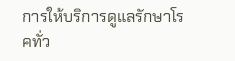การให้บริการดูแลรักษาโรคทั่ว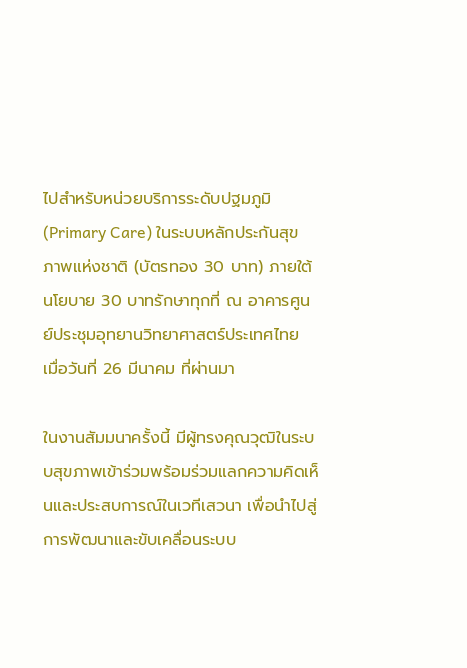ไปสำหรับหน่วยบริการระดับปฐมภูมิ (Primary Care) ในระบบหลักประกันสุขภาพแห่งชาติ (บัตรทอง 30 บาท) ภายใต้นโยบาย 30 บาทรักษาทุกที่ ณ อาคารศูนย์ประชุมอุทยานวิทยาศาสตร์ประเทศไทย เมื่อวันที่ 26 มีนาคม ที่ผ่านมา

ในงานสัมมนาครั้งนี้ มีผู้ทรงคุณวุฒิในระบบสุขภาพเข้าร่วมพร้อมร่วมแลกความคิดเห็นและประสบการณ์ในเวทีเสวนา เพื่อนำไปสู่การพัฒนาและขับเคลื่อนระบบ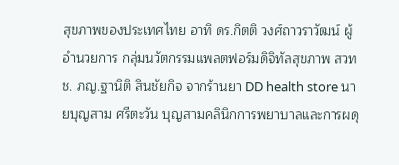สุขภาพของประเทศไทย อาทิ ดร.กิตติ วงศ์ถาวราวัฒน์ ผู้อำนวยการ กลุ่มนวัตกรรมแพลตฟอร์มดิจิทัลสุขภาพ สวทช. ภญ.ฐานิติ สินชัยกิจ จากร้านยา DD health store นายบุญสาม ศรีตะวัน บุญสามคลินิกการพยาบาลและการผดุ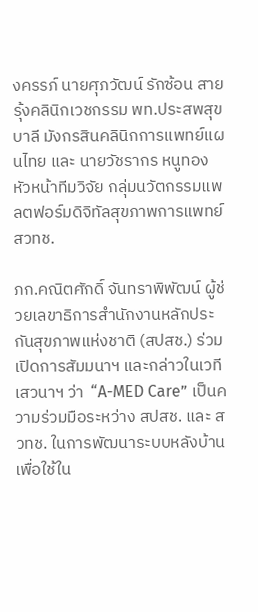งครรภ์ นายศุภวัฒน์ รักซ้อน สายรุ้งคลินิกเวชกรรม พท.ประสพสุข บาลี มังกรสินคลินิกการแพทย์แผนไทย และ นายวัชรากร หนูทอง  หัวหน้าทีมวิจัย กลุ่มนวัตกรรมแพลตฟอร์มดิจิทัลสุขภาพการแพทย์ สวทช.

ภก.คณิตศักดิ์ จันทราพิพัฒน์ ผู้ช่วยเลขาธิการสำนักงานหลักประกันสุขภาพแห่งชาติ (สปสช.) ร่วมเปิดการสัมมนาฯ และกล่าวในเวทีเสวนาฯ ว่า  “A-MED Care” เป็นความร่วมมือระหว่าง สปสช. และ สวทช. ในการพัฒนาระบบหลังบ้านเพื่อใช้ใน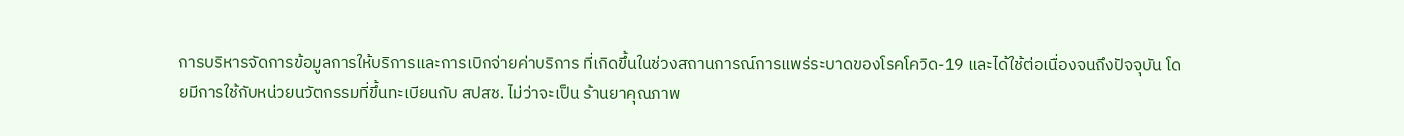การบริหารจัดการข้อมูลการให้บริการและการเบิกจ่ายค่าบริการ ที่เกิดขึ้นในช่วงสถานการณ์การแพร่ระบาดของโรคโควิด-19 และได้ใช้ต่อเนื่องจนถึงปัจจุบัน โดยมีการใช้กับหน่วยนวัตกรรมที่ขึ้นทะเบียนกับ สปสช. ไม่ว่าจะเป็น ร้านยาคุณภาพ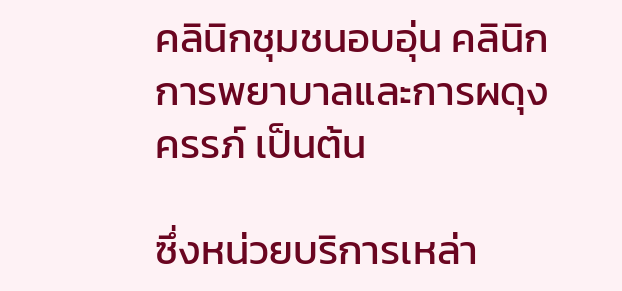คลินิกชุมชนอบอุ่น คลินิกการพยาบาลและการผดุงครรภ์ เป็นต้น

ซึ่งหน่วยบริการเหล่า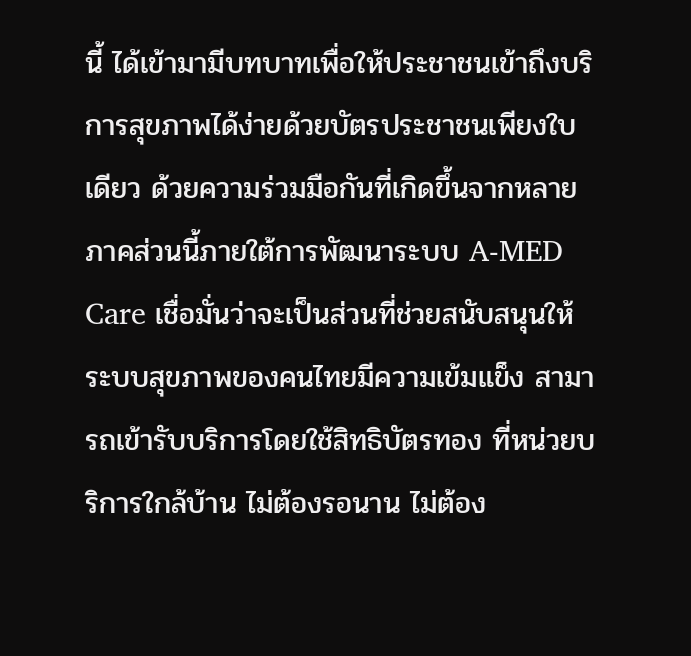นี้ ได้เข้ามามีบทบาทเพื่อให้ประชาชนเข้าถึงบริการสุขภาพได้ง่ายด้วยบัตรประชาชนเพียงใบเดียว ด้วยความร่วมมือกันที่เกิดขึ้นจากหลายภาคส่วนนี้ภายใต้การพัฒนาระบบ A-MED Care เชื่อมั่นว่าจะเป็นส่วนที่ช่วยสนับสนุนให้ระบบสุขภาพของคนไทยมีความเข้มแข็ง สามารถเข้ารับบริการโดยใช้สิทธิบัตรทอง ที่หน่วยบริการใกล้บ้าน ไม่ต้องรอนาน ไม่ต้อง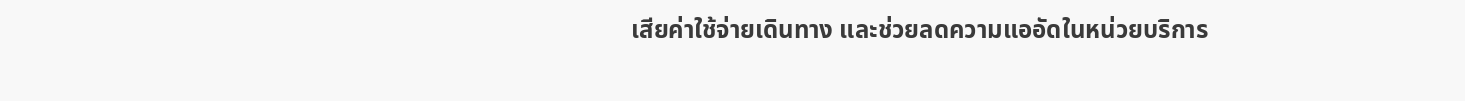เสียค่าใช้จ่ายเดินทาง และช่วยลดความแออัดในหน่วยบริการ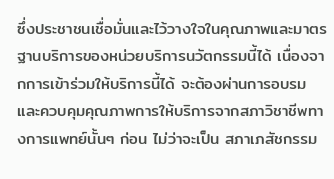ซึ่งประชาชนเชื่อมั่นและไว้วางใจในคุณภาพและมาตรฐานบริการของหน่วยบริการนวัตกรรมนี้ได้ เนื่องจากการเข้าร่วมให้บริการนี้ได้ จะต้องผ่านการอบรมและควบคุมคุณภาพการให้บริการจากสภาวิชาชีพทางการแพทย์นั้นๆ ก่อน ไม่ว่าจะเป็น สภาเภสัชกรรม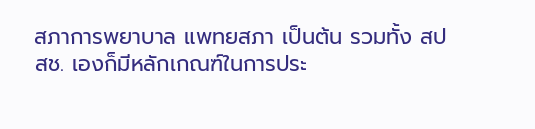สภาการพยาบาล แพทยสภา เป็นต้น รวมทั้ง สปสช. เองก็มีหลักเกณฑ์ในการประ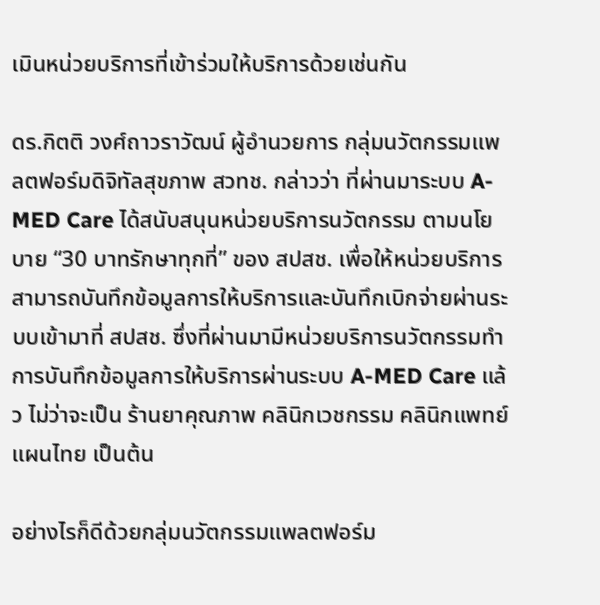เมินหน่วยบริการที่เข้าร่วมให้บริการด้วยเช่นกัน

ดร.กิตติ วงศ์ถาวราวัฒน์ ผู้อำนวยการ กลุ่มนวัตกรรมแพลตฟอร์มดิจิทัลสุขภาพ สวทช. กล่าวว่า ที่ผ่านมาระบบ A-MED Care ได้สนับสนุนหน่วยบริการนวัตกรรม ตามนโยบาย “30 บาทรักษาทุกที่” ของ สปสช. เพื่อให้หน่วยบริการสามารถบันทึกข้อมูลการให้บริการและบันทึกเบิกจ่ายผ่านระบบเข้ามาที่ สปสช. ซึ่งที่ผ่านมามีหน่วยบริการนวัตกรรมทำการบันทึกข้อมูลการให้บริการผ่านระบบ A-MED Care แล้ว ไม่ว่าจะเป็น ร้านยาคุณภาพ คลินิกเวชกรรม คลินิกแพทย์แผนไทย เป็นต้น

อย่างไรก็ดีด้วยกลุ่มนวัตกรรมแพลตฟอร์ม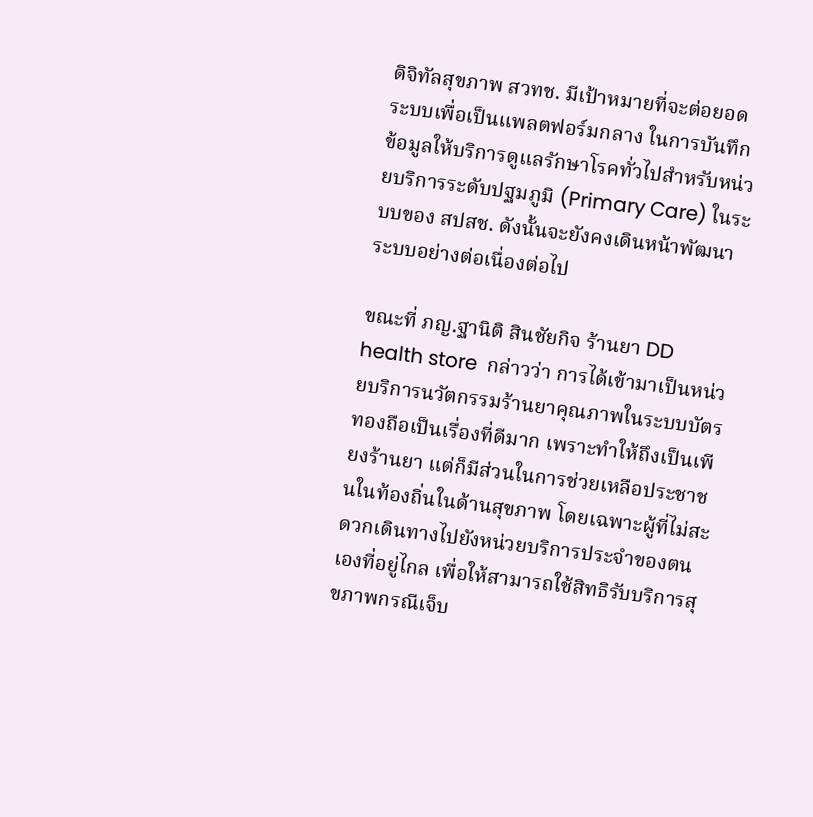ดิจิทัลสุขภาพ สวทช. มีเป้าหมายที่จะต่อยอดระบบเพื่อเป็นแพลตฟอร์มกลาง ในการบันทึกข้อมูลให้บริการดูแลรักษาโรคทั่วไปสำหรับหน่วยบริการระดับปฐมภูมิ (Primary Care) ในระบบของ สปสช. ดังนั้นจะยังคงเดินหน้าพัฒนาระบบอย่างต่อเนื่องต่อไป

ขณะที่ ภญ.ฐานิติ สินชัยกิจ ร้านยา DD health store  กล่าวว่า การได้เข้ามาเป็นหน่วยบริการนวัตกรรมร้านยาคุณภาพในระบบบัตรทองถือเป็นเรื่องที่ดีมาก เพราะทำให้ถึงเป็นเพียงร้านยา แต่ก็มีส่วนในการช่วยเหลือประชาชนในท้องถิ่นในด้านสุขภาพ โดยเฉพาะผู้ที่ไม่สะดวกเดินทางไปยังหน่วยบริการประจำของตนเองที่อยู่ไกล เพื่อให้สามารถใช้สิทธิรับบริการสุขภาพกรณีเจ็บ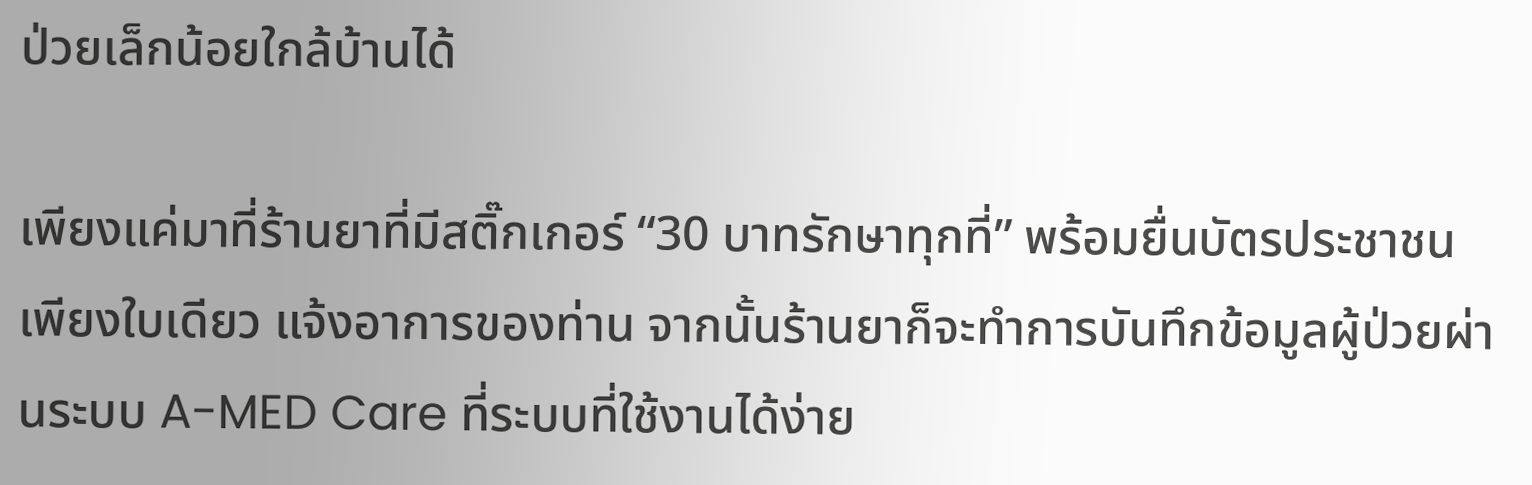ป่วยเล็กน้อยใกล้บ้านได้

เพียงแค่มาที่ร้านยาที่มีสติ๊กเกอร์ “30 บาทรักษาทุกที่” พร้อมยื่นบัตรประชาชนเพียงใบเดียว แจ้งอาการของท่าน จากนั้นร้านยาก็จะทำการบันทึกข้อมูลผู้ป่วยผ่านระบบ A-MED Care ที่ระบบที่ใช้งานได้ง่าย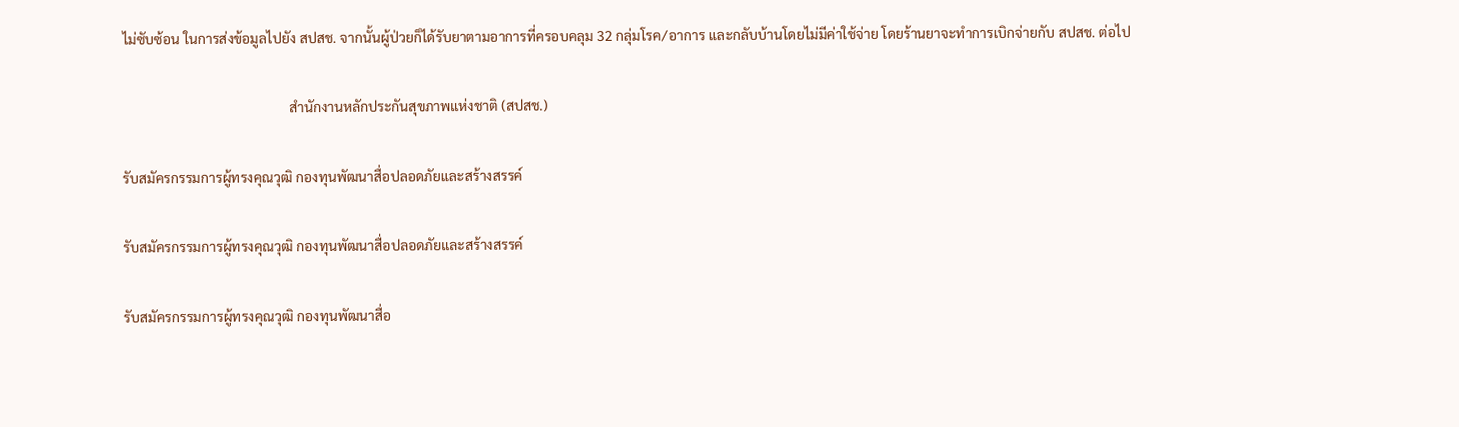ไม่ซับซ้อน ในการส่งข้อมูลไปยัง สปสช. จากนั้นผู้ป่วยก็ได้รับยาตามอาการที่ครอบคลุม 32 กลุ่มโรค/อาการ และกลับบ้านโดยไม่มีค่าใช้จ่าย โดยร้านยาจะทำการเบิกจ่ายกับ สปสช. ต่อไป

                                                 สำนักงานหลักประกันสุขภาพแห่งชาติ (สปสช.)

รับสมัครกรรมการผู้ทรงคุณวุฒิ กองทุนพัฒนาสื่อปลอดภัยและสร้างสรรค์

รับสมัครกรรมการผู้ทรงคุณวุฒิ กองทุนพัฒนาสื่อปลอดภัยและสร้างสรรค์

รับสมัครกรรมการผู้ทรงคุณวุฒิ กองทุนพัฒนาสื่อ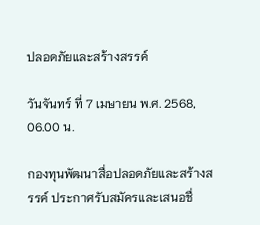ปลอดภัยและสร้างสรรค์

วันจันทร์ ที่ 7 เมษายน พ.ศ. 2568, 06.00 น.

กองทุนพัฒนาสื่อปลอดภัยและสร้างสรรค์ ประกาศรับสมัครและเสนอชื่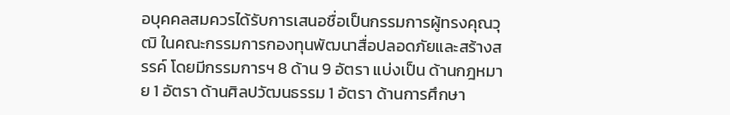อบุคคลสมควรได้รับการเสนอชื่อเป็นกรรมการผู้ทรงคุณวุฒิ ในคณะกรรมการกองทุนพัฒนาสื่อปลอดภัยและสร้างสรรค์ โดยมีกรรมการฯ 8 ด้าน 9 อัตรา แบ่งเป็น ด้านกฎหมาย 1 อัตรา ด้านศิลปวัฒนธรรม 1 อัตรา ด้านการศึกษา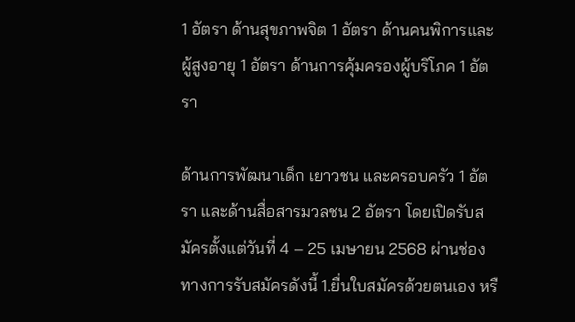1 อัตรา ด้านสุขภาพจิต 1 อัตรา ด้านคนพิการและผู้สูงอายุ 1 อัตรา ด้านการคุ้มครองผู้บริโภค 1 อัตรา

ด้านการพัฒนาเด็ก เยาวชน และครอบครัว 1 อัตรา และด้านสื่อสารมวลชน 2 อัตรา โดยเปิดรับสมัครตั้งแต่วันที่ 4 – 25 เมษายน 2568 ผ่านช่องทางการรับสมัครดังนี้ 1.ยื่นใบสมัครด้วยตนเอง หรื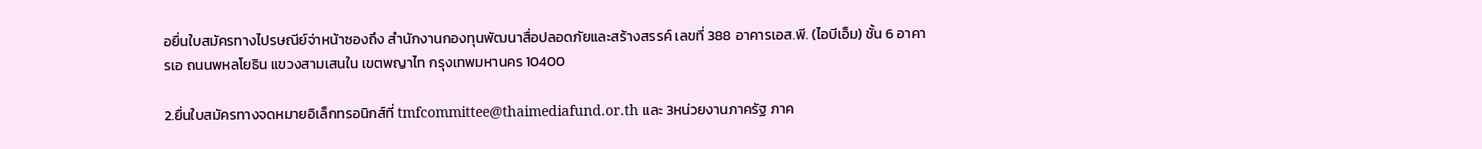อยื่นใบสมัครทางไปรษณีย์จ่าหน้าซองถึง สำนักงานกองทุนพัฒนาสื่อปลอดภัยและสร้างสรรค์ เลขที่ 388 อาคารเอส.พี. (ไอบีเอ็ม) ชั้น 6 อาคารเอ ถนนพหลโยธิน แขวงสามเสนใน เขตพญาไท กรุงเทพมหานคร 10400

2.ยื่นใบสมัครทางจดหมายอิเล็กทรอนิกส์ที่ tmfcommittee@thaimediafund.or.th และ 3หน่วยงานภาครัฐ ภาค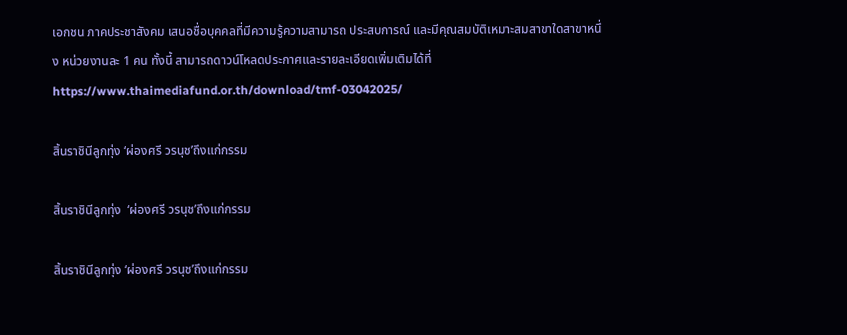เอกชน ภาคประชาสังคม เสนอชื่อบุคคลที่มีความรู้ความสามารถ ประสบการณ์ และมีคุณสมบัติเหมาะสมสาขาใดสาขาหนึ่ง หน่วยงานละ 1 คน ทั้งนี้ สามารถดาวน์โหลดประกาศและรายละเอียดเพิ่มเติมได้ที่ https://www.thaimediafund.or.th/download/tmf-03042025/

สิ้นราชินีลูกทุ่ง ‘ผ่องศรี วรนุช’ถึงแก่กรรม

สิ้นราชินีลูกทุ่ง  ‘ผ่องศรี วรนุช’ถึงแก่กรรม

สิ้นราชินีลูกทุ่ง ‘ผ่องศรี วรนุช’ถึงแก่กรรม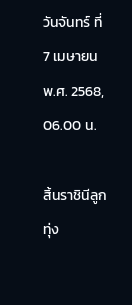วันจันทร์ ที่ 7 เมษายน พ.ศ. 2568, 06.00 น.

สิ้นราชินีลูกทุ่ง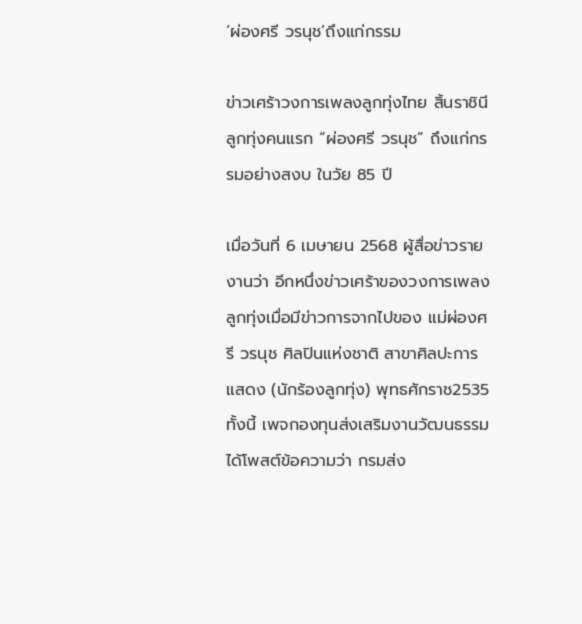‘ผ่องศรี วรนุช’ถึงแก่กรรม

ข่าวเศร้าวงการเพลงลูกทุ่งไทย สิ้นราชินีลูกทุ่งคนแรก “ผ่องศรี วรนุช” ถึงแก่กรรมอย่างสงบ ในวัย 85 ปี

เมื่อวันที่ 6 เมษายน 2568 ผู้สื่อข่าวรายงานว่า อีกหนึ่งข่าวเศร้าของวงการเพลงลูกทุ่งเมื่อมีข่าวการจากไปของ แม่ผ่องศรี วรนุช ศิลปินแห่งชาติ สาขาศิลปะการแสดง (นักร้องลูกทุ่ง) พุทธศักราช2535 ทั้งนี้ เพจกองทุนส่งเสริมงานวัฒนธรรม ได้โพสต์ข้อความว่า กรมส่ง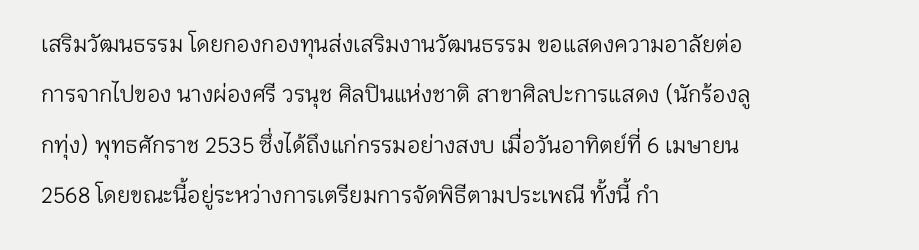เสริมวัฒนธรรม โดยกองกองทุนส่งเสริมงานวัฒนธรรม ขอแสดงความอาลัยต่อการจากไปของ นางผ่องศรี วรนุช ศิลปินแห่งชาติ สาขาศิลปะการแสดง (นักร้องลูกทุ่ง) พุทธศักราช 2535 ซึ่งได้ถึงแก่กรรมอย่างสงบ เมื่อวันอาทิตย์ที่ 6 เมษายน 2568 โดยขณะนี้อยู่ระหว่างการเตรียมการจัดพิธีตามประเพณี ทั้งนี้ กำ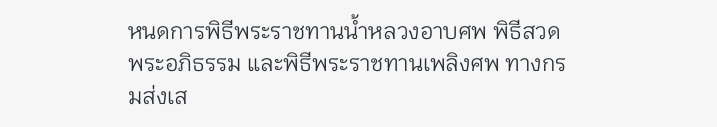หนดการพิธีพระราชทานน้ำหลวงอาบศพ พิธีสวดพระอภิธรรม และพิธีพระราชทานเพลิงศพ ทางกรมส่งเส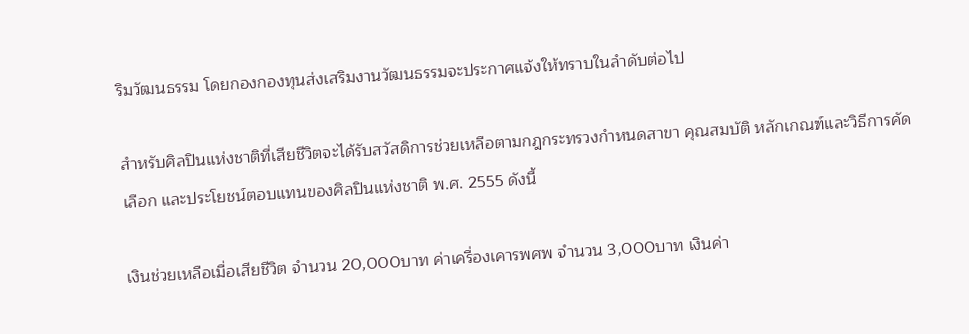ริมวัฒนธรรม โดยกองกองทุนส่งเสริมงานวัฒนธรรมจะประกาศแจ้งให้ทราบในลำดับต่อไป

สำหรับศิลปินแห่งชาติที่เสียชีวิตจะได้รับสวัสดิการช่วยเหลือตามกฎกระทรวงกำหนดสาขา คุณสมบัติ หลักเกณฑ์และวิธีการคัดเลือก และประโยชน์ตอบแทนของศิลปินแห่งชาติ พ.ศ. 2555 ดังนี้

เงินช่วยเหลือเมื่อเสียชีวิต จำนวน 20,000บาท ค่าเครื่องเคารพศพ จำนวน 3,000บาท เงินค่า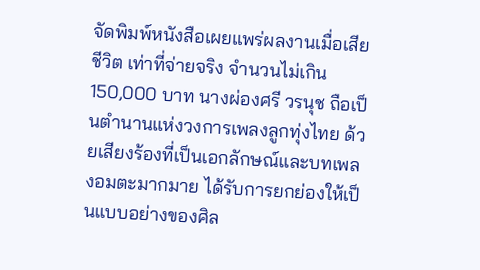จัดพิมพ์หนังสือเผยแพร่ผลงานเมื่อเสียชีวิต เท่าที่จ่ายจริง จำนวนไม่เกิน 150,000 บาท นางผ่องศรี วรนุช ถือเป็นตำนานแห่งวงการเพลงลูกทุ่งไทย ด้วยเสียงร้องที่เป็นเอกลักษณ์และบทเพลงอมตะมากมาย ได้รับการยกย่องให้เป็นแบบอย่างของศิล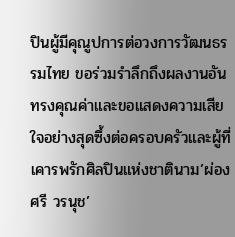ปินผู้มีคุณูปการต่อวงการวัฒนธรรมไทย ขอร่วมรำลึกถึงผลงานอันทรงคุณค่าและขอแสดงความเสียใจอย่างสุดซึ้งต่อครอบครัวและผู้ที่เคารพรักศิลปินแห่งชาตินาม’ผ่องศรี วรนุช’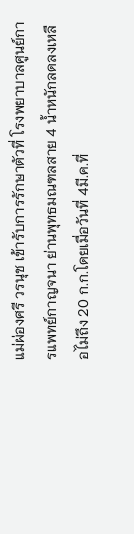แม่ผ่องศรี วรนุช เข้ารับการรักษาตัวที่ โรงพยาบาลศูนย์การแพทย์กาญจนา ย่านพุทธมณฑลสาย 4 น้ำหนักลดลงเหลือไม่ถึง 20 ก.ก.โดยเมื่อวันที่ 4มี.ค.ที่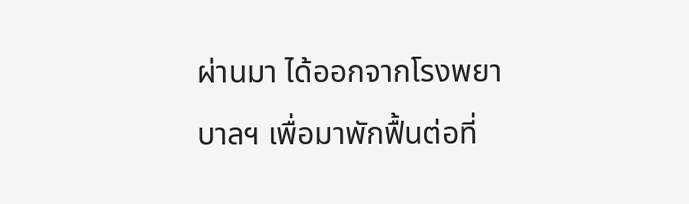ผ่านมา ได้ออกจากโรงพยาบาลฯ เพื่อมาพักฟื้นต่อที่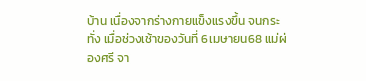บ้าน เนื่องจากร่างกายแข็งแรงขึ้น จนกระทั่ง เมื่อช่วงเช้าของวันที่ 6เมษายน68 แม่ผ่องศรี จา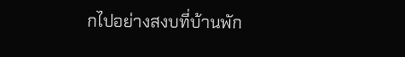กไปอย่างสงบที่บ้านพัก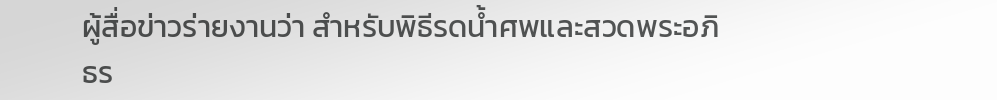ผู้สื่อข่าวร่ายงานว่า สำหรับพิธีรดน้ำศพและสวดพระอภิธร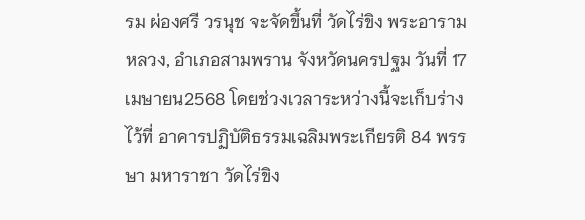รม ผ่องศรี วรนุช จะจัดขึ้นที่ วัดไร่ขิง พระอารามหลวง, อำเภอสามพราน จังหวัดนครปฐม วันที่ 17เมษายน2568 โดยช่วงเวลาระหว่างนี้จะเก็บร่างไว้ที่ อาคารปฏิบัติธรรมเฉลิมพระเกียรติ 84 พรรษา มหาราชา วัดไร่ขิง